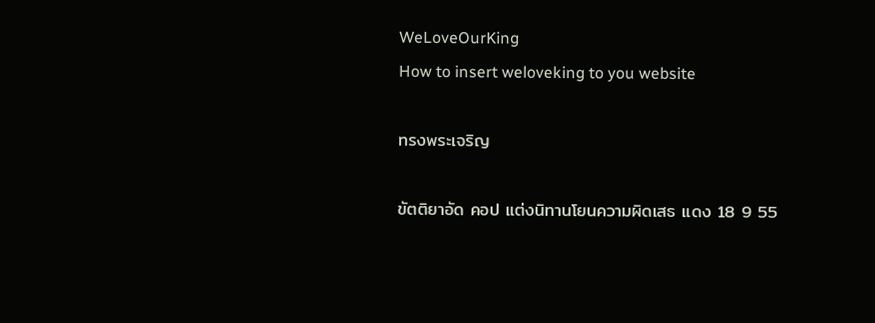WeLoveOurKing
How to insert weloveking to you website

ทรงพระเจริญ

ขัตติยาอัด คอป แต่งนิทานโยนความผิดเสธ แดง 18 9 55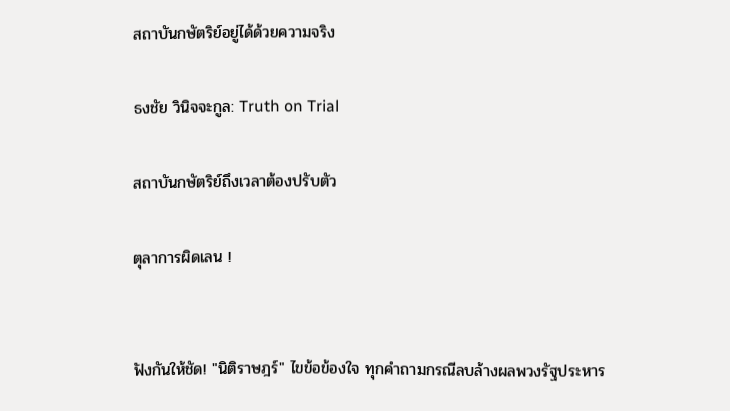สถาบันกษัตริย์อยู่ได้ด้วยความจริง

ธงชัย วินิจจะกูล: Truth on Trial

สถาบันกษัตริย์ถึงเวลาต้องปรับตัว

ตุลาการผิดเลน !


ฟังกันให้ชัด! "นิติราษฎร์" ไขข้อข้องใจ ทุกคำถามกรณีลบล้างผลพวงรัฐประหาร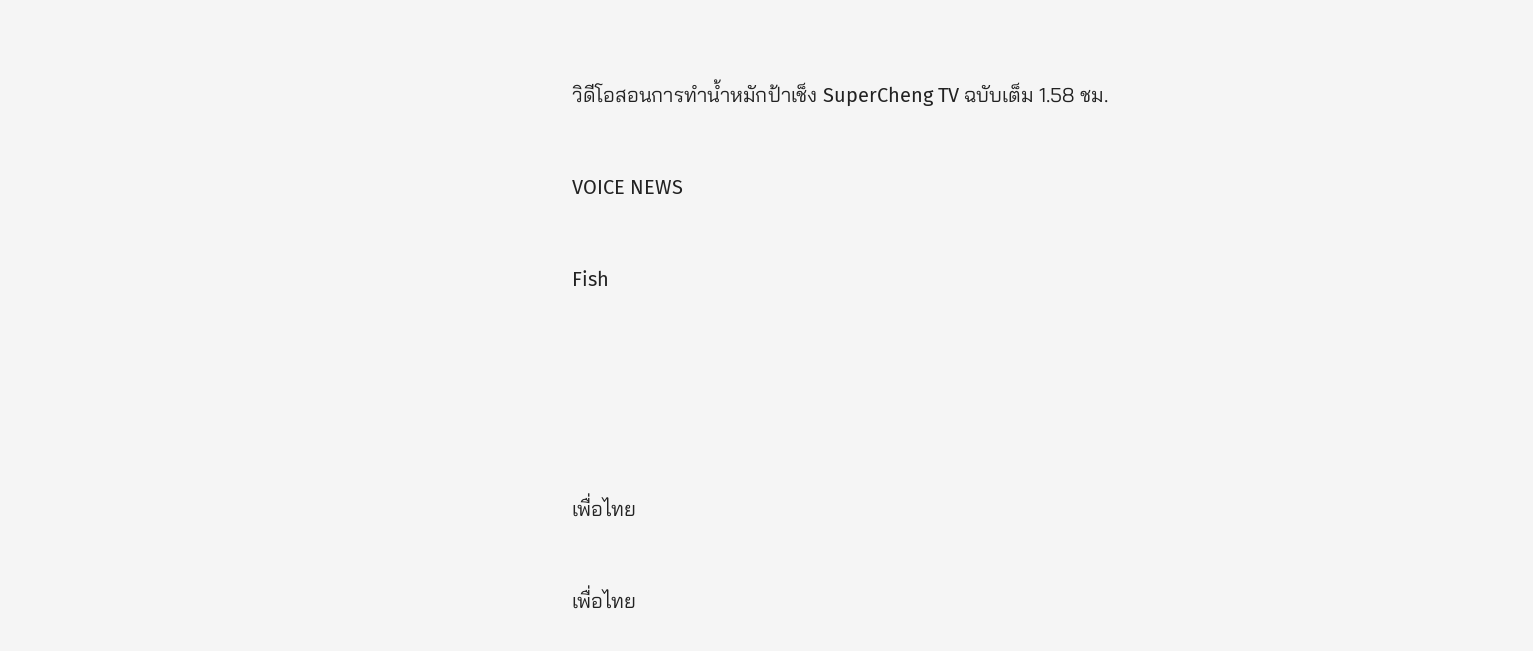วิดีโอสอนการทำน้ำหมักป้าเช็ง SuperCheng TV ฉบับเต็ม 1.58 ชม.

VOICE NEWS

Fish




เพื่อไทย

เพื่อไทย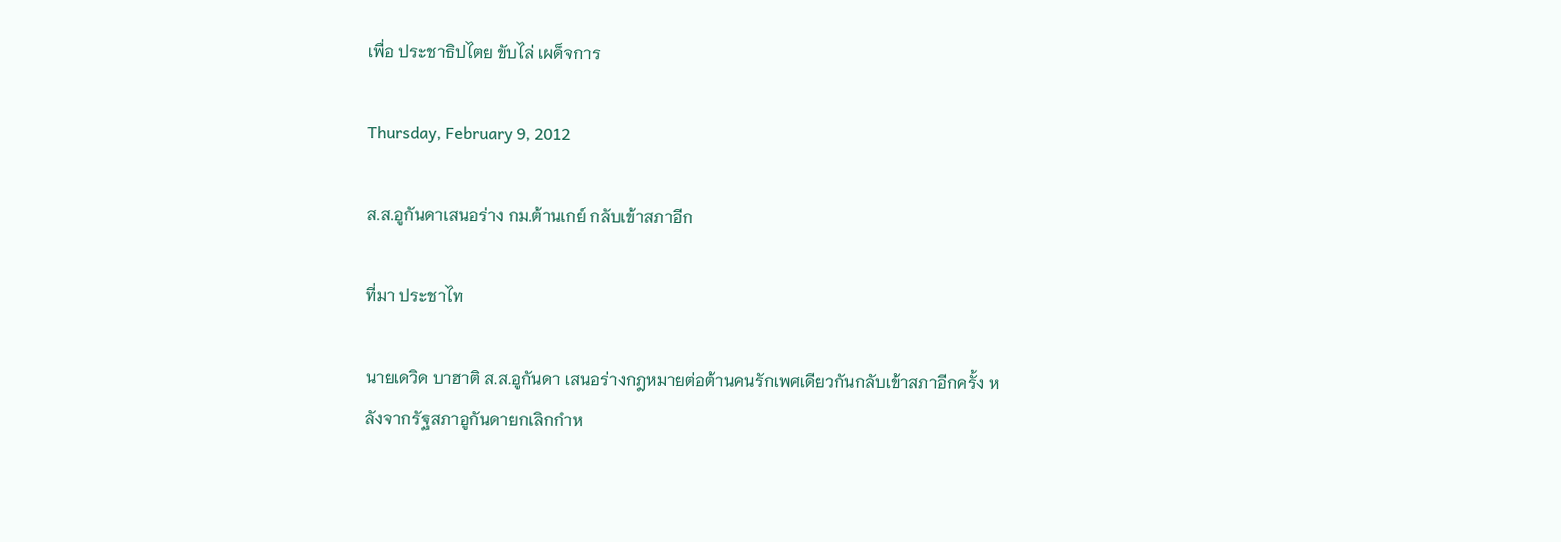เพื่อ ประชาธิปไตย ขับไล่ เผด็จการ

Thursday, February 9, 2012

ส.ส.อูกันดาเสนอร่าง กม.ต้านเกย์ กลับเข้าสภาอีก

ที่มา ประชาไท

นายเดวิด บาฮาติ ส.ส.อูกันดา เสนอร่างกฎหมายต่อต้านคนรักเพศเดียวกันกลับเข้าสภาอีกครั้ง หลังจากรัฐสภาอูกันดายกเลิกกำห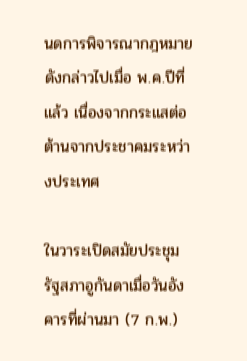นดการพิจารณากฎหมายดังกล่าวไปเมื่อ พ.ค.ปีที่แล้ว เนื่องจากกระแสต่อต้านจากประชาคมระหว่างประเทศ

ในวาระเปิดสมัยประชุมรัฐสภาอูกันดาเมื่อวันอังคารที่ผ่านมา (7 ก.พ.)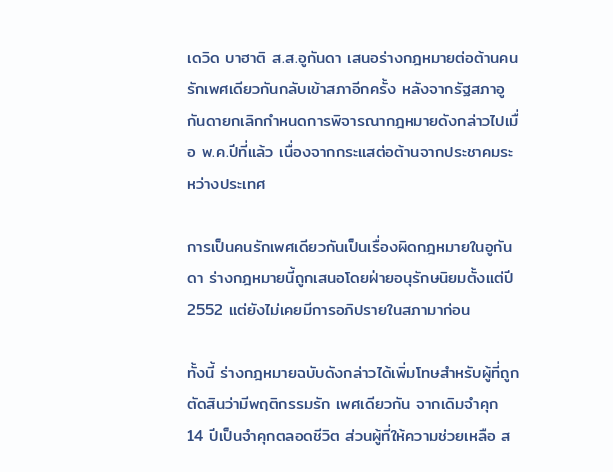เดวิด บาฮาติ ส.ส.อูกันดา เสนอร่างกฎหมายต่อต้านคนรักเพศเดียวกันกลับเข้าสภาอีกครั้ง หลังจากรัฐสภาอูกันดายกเลิกกำหนดการพิจารณากฎหมายดังกล่าวไปเมื่อ พ.ค.ปีที่แล้ว เนื่องจากกระแสต่อต้านจากประชาคมระหว่างประเทศ

การเป็นคนรักเพศเดียวกันเป็นเรื่องผิดกฎหมายในอูกันดา ร่างกฎหมายนี้ถูกเสนอโดยฝ่ายอนุรักษนิยมตั้งแต่ปี 2552 แต่ยังไม่เคยมีการอภิปรายในสภามาก่อน

ทั้งนี้ ร่างกฎหมายฉบับดังกล่าวได้เพิ่มโทษสำหรับผู้ที่ถูกตัดสินว่ามีพฤติกรรมรัก เพศเดียวกัน จากเดิมจำคุก 14 ปีเป็นจำคุกตลอดชีวิต ส่วนผู้ที่ให้ความช่วยเหลือ ส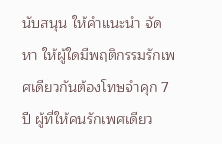นับสนุน ให้คำแนะนำ จัดหา ให้ผู้ใดมีพฤติกรรมรักเพศเดียวกันต้องโทษจำคุก 7 ปี ผู้ที่ให้คนรักเพศเดียว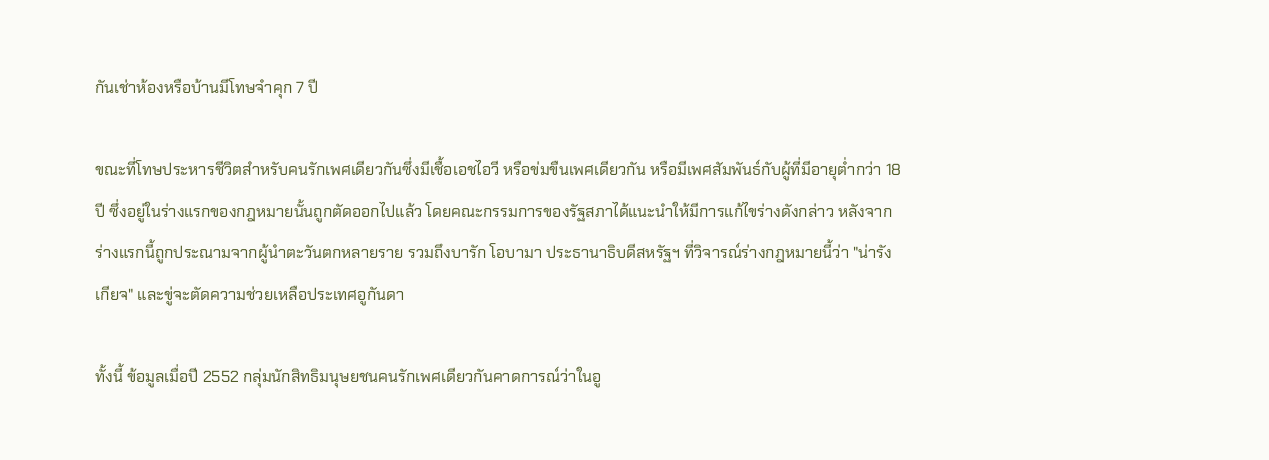กันเช่าห้องหรือบ้านมีโทษจำคุก 7 ปี

ขณะที่โทษประหารชีวิตสำหรับคนรักเพศเดียวกันซึ่งมีเชื้อเอชไอวี หรือข่มขืนเพศเดียวกัน หรือมีเพศสัมพันธ์กับผู้ที่มีอายุต่ำกว่า 18 ปี ซึ่งอยู่ในร่างแรกของกฎหมายนั้นถูกตัดออกไปแล้ว โดยคณะกรรมการของรัฐสภาได้แนะนำให้มีการแก้ไขร่างดังกล่าว หลังจากร่างแรกนี้ถูกประณามจากผู้นำตะวันตกหลายราย รวมถึงบารัก โอบามา ประธานาธิบดีสหรัฐฯ ที่วิจารณ์ร่างกฎหมายนี้ว่า "น่ารังเกียจ" และขู่จะตัดความช่วยเหลือประเทศอูกันดา

ทั้งนี้ ข้อมูลเมื่อปี 2552 กลุ่มนักสิทธิมนุษยชนคนรักเพศเดียวกันคาดการณ์ว่าในอู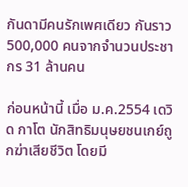กันดามีคนรักเพศเดียว กันราว 500,000 คนจากจำนวนประชากร 31 ล้านคน

ก่อนหน้านี้ เมื่อ ม.ค.2554 เดวิด กาโต นักสิทธิมนุษยชนเกย์ถูกฆ่าเสียชีวิต โดยมี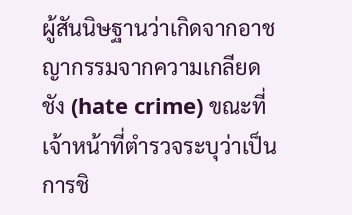ผู้สันนิษฐานว่าเกิดจากอาชญากรรมจากความเกลียดชัง (hate crime) ขณะที่เจ้าหน้าที่ตำรวจระบุว่าเป็นการชิ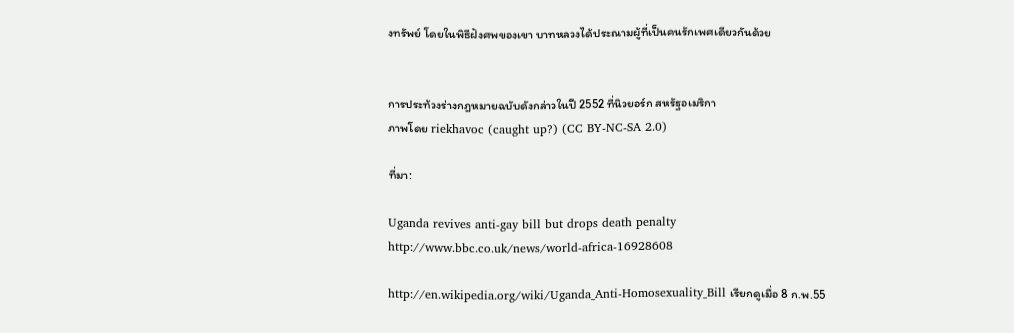งทรัพย์ โดยในพิธีฝังศพของเขา บาทหลวงได้ประณามผู้ที่เป็นคนรักเพศเดียวกันด้วย


การประท้วงร่างกฎหมายฉบับดังกล่าวในปี 2552 ที่นิวยอร์ก สหรัฐอเมริกา
ภาพโดย riekhavoc (caught up?) (CC BY-NC-SA 2.0)

ที่มา:

Uganda revives anti-gay bill but drops death penalty
http://www.bbc.co.uk/news/world-africa-16928608

http://en.wikipedia.org/wiki/Uganda_Anti-Homosexuality_Bill เรียกดูเมื่อ 8 ก.พ.55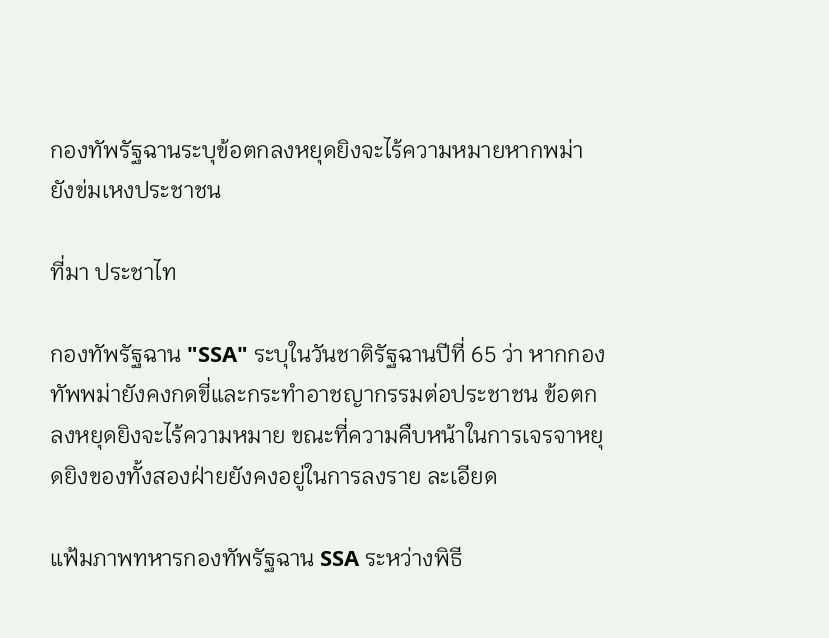กองทัพรัฐฉานระบุข้อตกลงหยุดยิงจะไร้ความหมายหากพม่ายังข่มเหงประชาชน

ที่มา ประชาไท

กองทัพรัฐฉาน "SSA" ระบุในวันชาติรัฐฉานปีที่ 65 ว่า หากกองทัพพม่ายังคงกดขี่และกระทำอาชญากรรมต่อประชาชน ข้อตกลงหยุดยิงจะไร้ความหมาย ขณะที่ความคืบหน้าในการเจรจาหยุดยิงของทั้งสองฝ่ายยังคงอยู่ในการลงราย ละเอียด

แฟ้มภาพทหารกองทัพรัฐฉาน SSA ระหว่างพิธี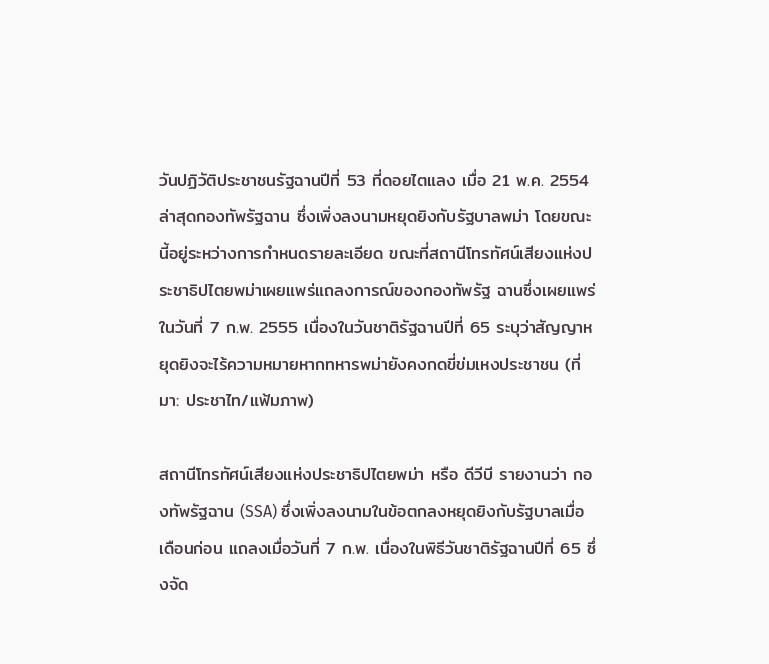วันปฏิวัติประชาชนรัฐฉานปีที่ 53 ที่ดอยไตแลง เมื่อ 21 พ.ค. 2554 ล่าสุดกองทัพรัฐฉาน ซึ่งเพิ่งลงนามหยุดยิงกับรัฐบาลพม่า โดยขณะนี้อยู่ระหว่างการกำหนดรายละเอียด ขณะที่สถานีโทรทัศน์เสียงแห่งประชาธิปไตยพม่าเผยแพร่แถลงการณ์ของกองทัพรัฐ ฉานซึ่งเผยแพร่ในวันที่ 7 ก.พ. 2555 เนื่องในวันชาติรัฐฉานปีที่ 65 ระบุว่าสัญญาหยุดยิงจะไร้ความหมายหากทหารพม่ายังคงกดขี่ข่มเหงประชาชน (ที่มา: ประชาไท/แฟ้มภาพ)

สถานีโทรทัศน์เสียงแห่งประชาธิปไตยพม่า หรือ ดีวีบี รายงานว่า กองทัพรัฐฉาน (SSA) ซึ่งเพิ่งลงนามในข้อตกลงหยุดยิงกับรัฐบาลเมื่อเดือนก่อน แถลงเมื่อวันที่ 7 ก.พ. เนื่องในพิธีวันชาติรัฐฉานปีที่ 65 ซึ่งจัด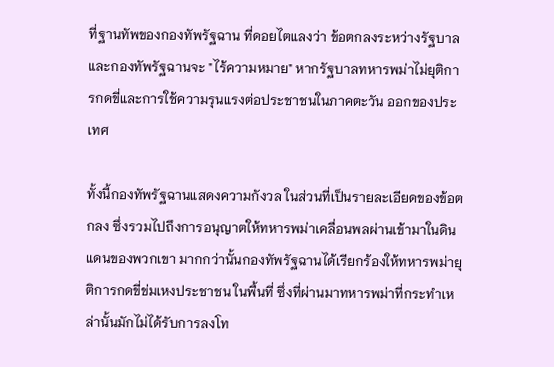ที่ฐานทัพของกองทัพรัฐฉาน ที่ดอยไตแลงว่า ข้อตกลงระหว่างรัฐบาลและกองทัพรัฐฉานจะ "ไร้ความหมาย" หากรัฐบาลทหารพม่าไม่ยุติการกดขี่และการใช้ความรุนแรงต่อประชาชนในภาคตะวัน ออกของประเทศ

ทั้งนี้กองทัพรัฐฉานแสดงความกังวล ในส่วนที่เป็นรายละเอียดของข้อตกลง ซึ่งรวมไปถึงการอนุญาตให้ทหารพม่าเคลื่อนพลผ่านเข้ามาในดินแดนของพวกเขา มากกว่านั้นกองทัพรัฐฉานได้เรียกร้องให้ทหารพม่ายุติการกดขี่ข่มเหงประชาชน ในพื้นที่ ซึ่งที่ผ่านมาทหารพม่าที่กระทำเหล่านั้นมักไม่ได้รับการลงโท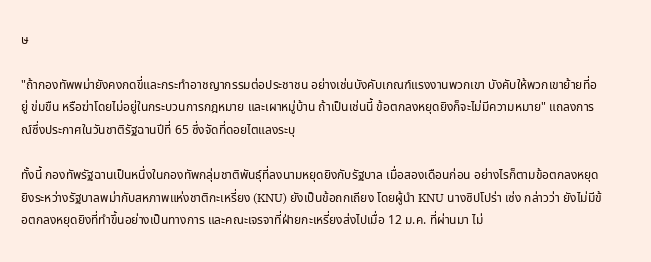ษ

"ถ้ากองทัพพม่ายังคงกดขี่และกระทำอาชญากรรมต่อประชาชน อย่างเช่นบังคับเกณฑ์แรงงานพวกเขา บังคับให้พวกเขาย้ายที่อยู่ ข่มขืน หรือฆ่าโดยไม่อยู่ในกระบวนการกฎหมาย และเผาหมู่บ้าน ถ้าเป็นเช่นนี้ ข้อตกลงหยุดยิงก็จะไม่มีความหมาย" แถลงการณ์ซึ่งประกาศในวันชาติรัฐฉานปีที่ 65 ซึ่งจัดที่ดอยไตแลงระบุ

ทั้งนี้ กองทัพรัฐฉานเป็นหนึ่งในกองทัพกลุ่มชาติพันธุ์ที่ลงนามหยุดยิงกับรัฐบาล เมื่อสองเดือนก่อน อย่างไรก็ตามข้อตกลงหยุดยิงระหว่างรัฐบาลพม่ากับสหภาพแห่งชาติกะเหรี่ยง (KNU) ยังเป็นข้อถกเถียง โดยผู้นำ KNU นางซิปโปร่า เซ่ง กล่าวว่า ยังไม่มีข้อตกลงหยุดยิงที่ทำขึ้นอย่างเป็นทางการ และคณะเจรจาที่ฝ่ายกะเหรี่ยงส่งไปเมื่อ 12 ม.ค. ที่ผ่านมา ไม่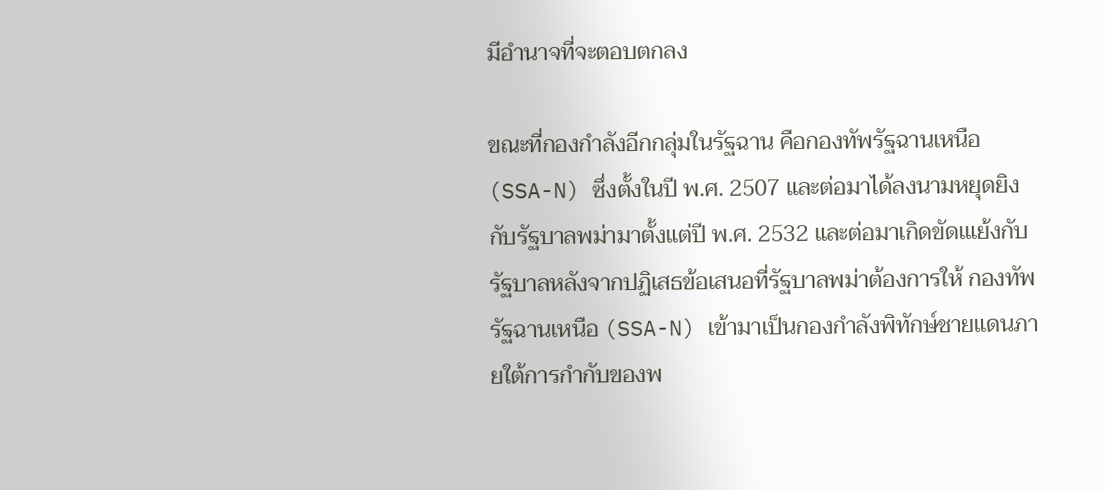มีอำนาจที่จะตอบตกลง

ขณะที่กองกำลังอีกกลุ่มในรัฐฉาน คือกองทัพรัฐฉานเหนือ (SSA-N) ซึ่งตั้งในปี พ.ศ. 2507 และต่อมาได้ลงนามหยุดยิงกับรัฐบาลพม่ามาตั้งแต่ปี พ.ศ. 2532 และต่อมาเกิดขัดเแย้งกับรัฐบาลหลังจากปฏิเสธข้อเสนอที่รัฐบาลพม่าต้องการให้ กองทัพรัฐฉานเหนือ (SSA-N) เข้ามาเป็นกองกำลังพิทักษ์ชายแดนภายใต้การกำกับของพ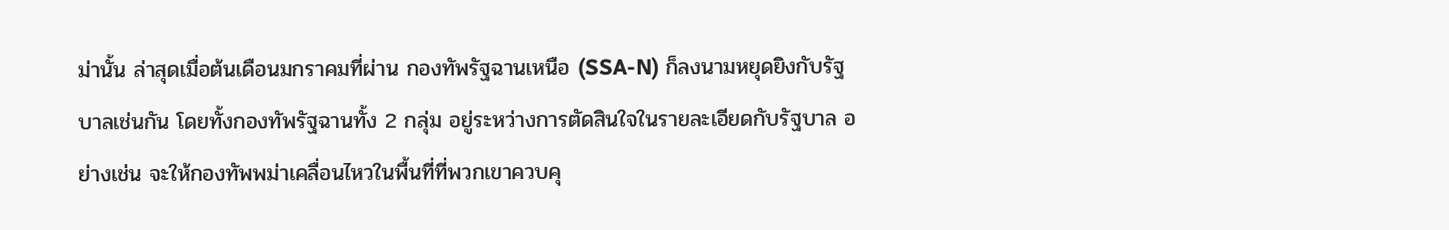ม่านั้น ล่าสุดเมื่อต้นเดือนมกราคมที่ผ่าน กองทัพรัฐฉานเหนือ (SSA-N) ก็ลงนามหยุดยิงกับรัฐบาลเช่นกัน โดยทั้งกองทัพรัฐฉานทั้ง 2 กลุ่ม อยู่ระหว่างการตัดสินใจในรายละเอียดกับรัฐบาล อย่างเช่น จะให้กองทัพพม่าเคลื่อนไหวในพื้นที่ที่พวกเขาควบคุ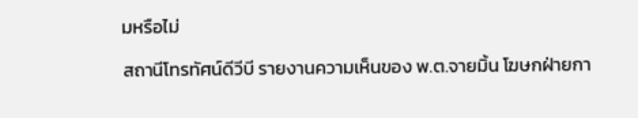มหรือไม่

สถานีโทรทัศน์ดีวีบี รายงานความเห็นของ พ.ต.จายมิ้น โฆษกฝ่ายกา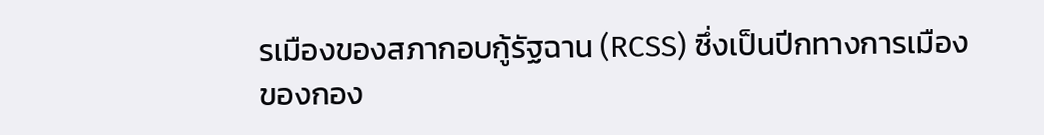รเมืองของสภากอบกู้รัฐฉาน (RCSS) ซึ่งเป็นปีกทางการเมืองของกอง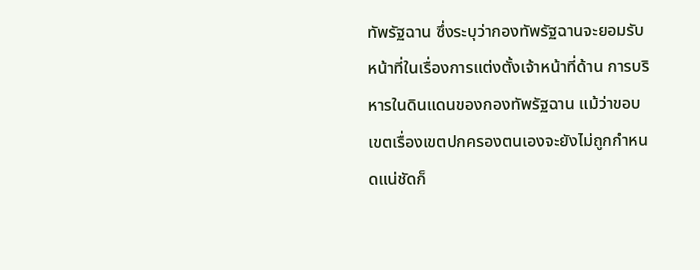ทัพรัฐฉาน ซึ่งระบุว่ากองทัพรัฐฉานจะยอมรับหน้าที่ในเรื่องการแต่งตั้งเจ้าหน้าที่ด้าน การบริหารในดินแดนของกองทัพรัฐฉาน แม้ว่าขอบเขตเรื่องเขตปกครองตนเองจะยังไม่ถูกกำหนดแน่ชัดก็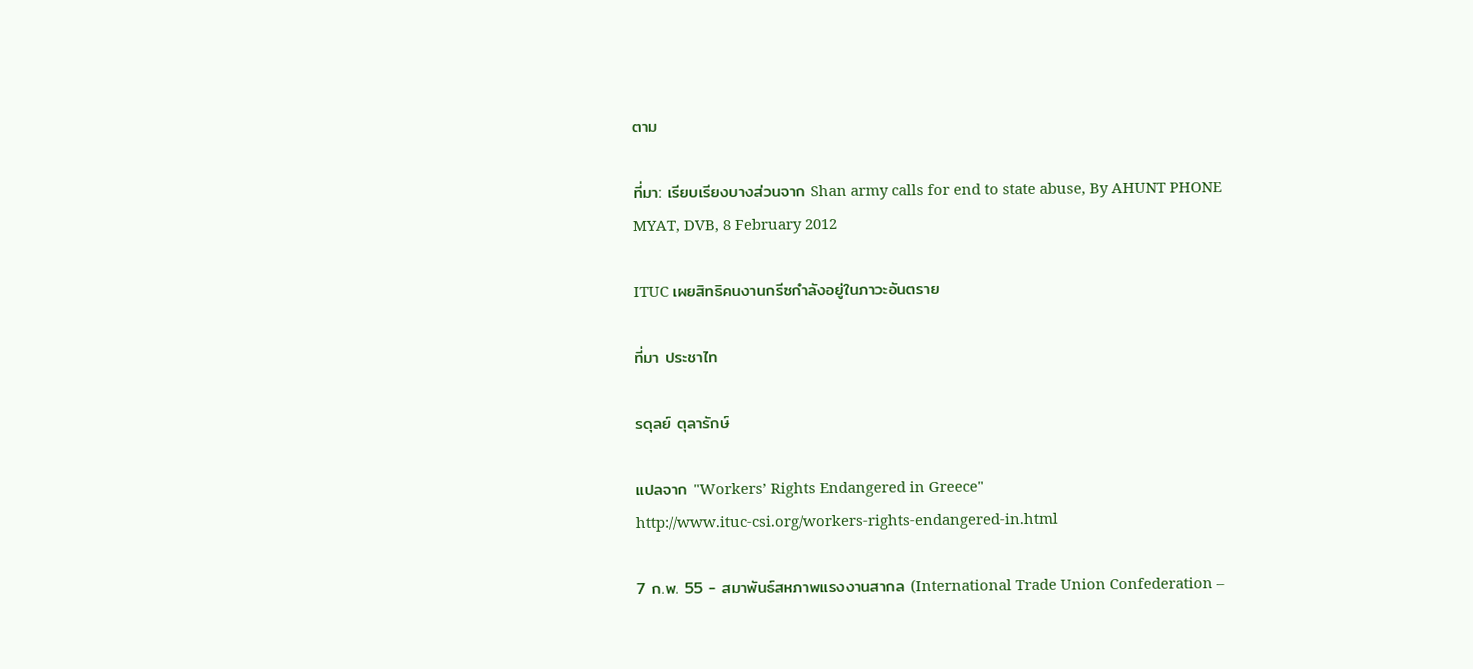ตาม

ที่มา: เรียบเรียงบางส่วนจาก Shan army calls for end to state abuse, By AHUNT PHONE MYAT, DVB, 8 February 2012

ITUC เผยสิทธิคนงานกรีซกำลังอยู่ในภาวะอันตราย

ที่มา ประชาไท

รดุลย์ ตุลารักษ์

แปลจาก "Workers’ Rights Endangered in Greece"
http://www.ituc-csi.org/workers-rights-endangered-in.html

7 ก.พ. 55 - สมาพันธ์สหภาพแรงงานสากล (International Trade Union Confederation –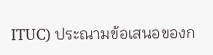ITUC) ประณามข้อเสนอของก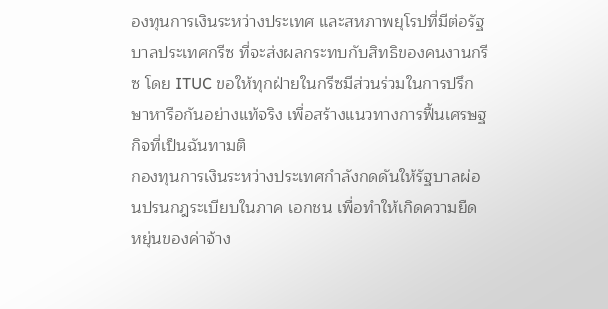องทุนการเงินระหว่างประเทศ และสหภาพยุโรปที่มีต่อรัฐบาลประเทศกรีซ ที่จะส่งผลกระทบกับสิทธิของคนงานกรีซ โดย ITUC ขอให้ทุกฝ่ายในกรีซมีส่วนร่วมในการปรึกษาหารือกันอย่างแท้จริง เพื่อสร้างแนวทางการฟื้นเศรษฐกิจที่เป็นฉันทามติ
กองทุนการเงินระหว่างประเทศกำลังกดดันให้รัฐบาลผ่อนปรนกฎระเบียบในภาค เอกชน เพื่อทำให้เกิดความยืดหยุ่นของค่าจ้าง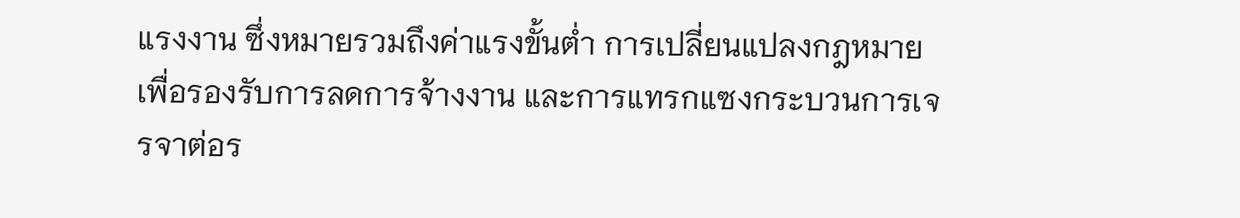แรงงาน ซึ่งหมายรวมถึงค่าแรงขั้นต่ำ การเปลี่ยนแปลงกฎหมายเพื่อรองรับการลดการจ้างงาน และการแทรกแซงกระบวนการเจรจาต่อร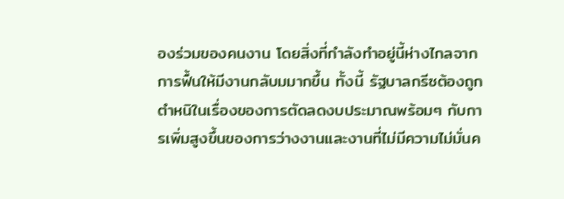องร่วมของคนงาน โดยสิ่งที่กำลังทำอยู่นี้ห่างไกลจากการฟื้นให้มีงานกลับมมากขึ้น ทั้งนี้ รัฐบาลกรีซต้องถูกตำหนิในเรื่องของการตัดลดงบประมาณพร้อมๆ กับการเพิ่มสูงขึ้นของการว่างงานและงานที่ไม่มีความไม่มั่นค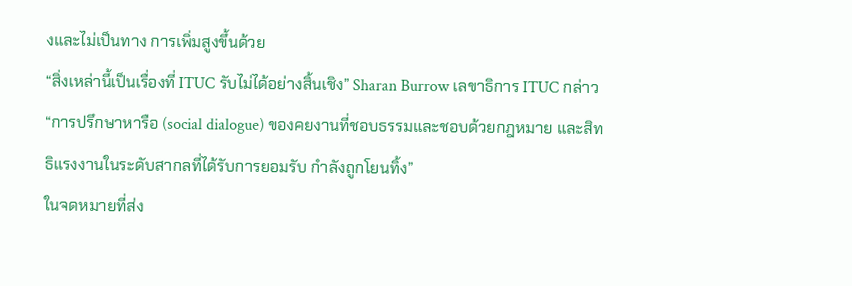งและไม่เป็นทาง การเพิ่มสูงขึ้นด้วย
“สิ่งเหล่านี้เป็นเรื่องที่ ITUC รับไม่ได้อย่างสิ้นเชิง” Sharan Burrow เลขาธิการ ITUC กล่าว “การปรึกษาหารือ (social dialogue) ของคยงานที่ชอบธรรมและชอบด้วยกฎหมาย และสิทธิแรงงานในระดับสากลที่ได้รับการยอมรับ กำลังถูกโยนทิ้ง”
ในจดหมายที่ส่ง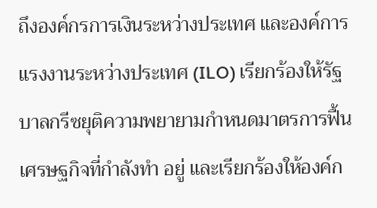ถึงองค์กรการเงินระหว่างประเทศ และองค์การแรงงานระหว่างประเทศ (ILO) เรียกร้องให้รัฐบาลกรีซยุติความพยายามกำหนดมาตรการฟื้นเศรษฐกิจที่กำลังทำ อยู่ และเรียกร้องให้องค์ก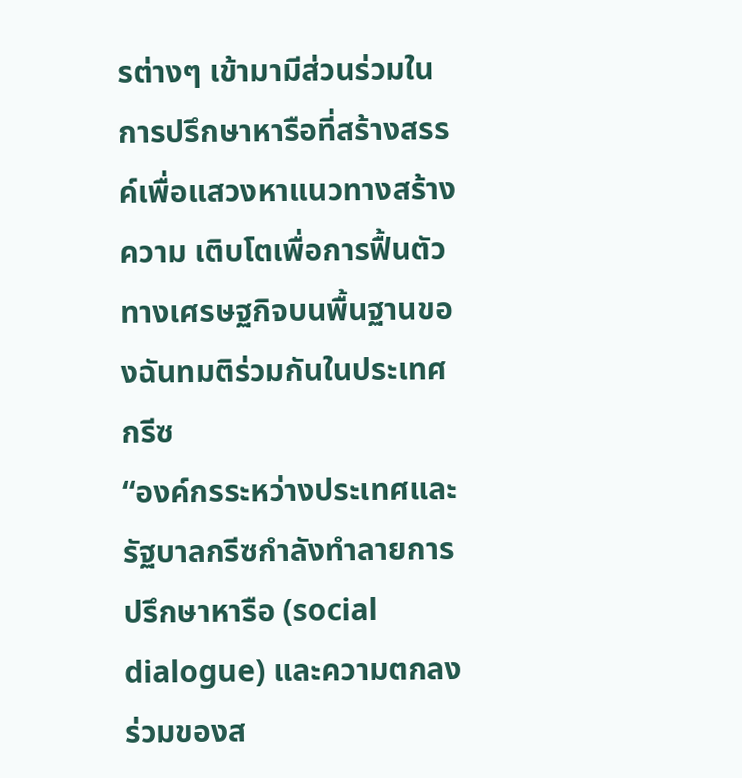รต่างๆ เข้ามามีส่วนร่วมในการปรึกษาหารือที่สร้างสรรค์เพื่อแสวงหาแนวทางสร้างความ เติบโตเพื่อการฟื้นตัวทางเศรษฐกิจบนพื้นฐานของฉันทมติร่วมกันในประเทศกรีซ
“องค์กรระหว่างประเทศและรัฐบาลกรีซกำลังทำลายการปรึกษาหารือ (social dialogue) และความตกลงร่วมของส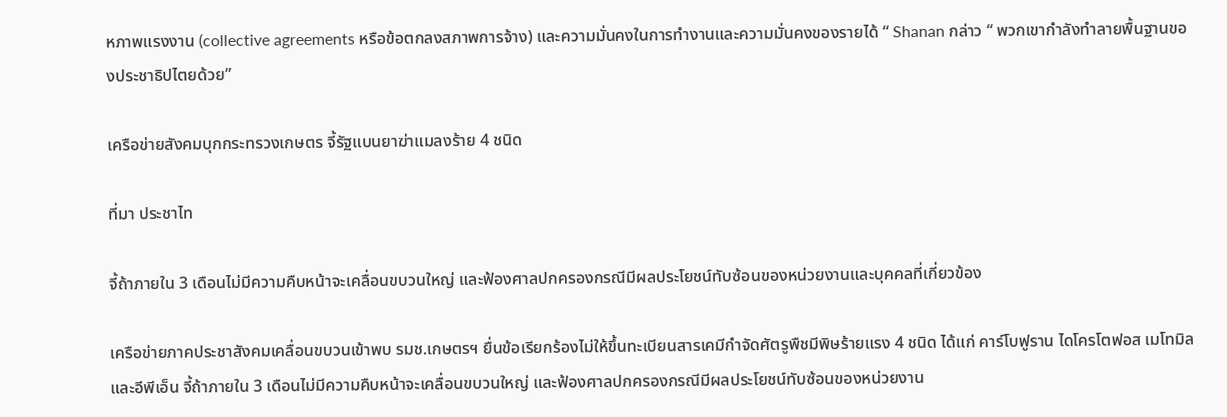หภาพแรงงาน (collective agreements หรือข้อตกลงสภาพการจ้าง) และความมั่นคงในการทำงานและความมั่นคงของรายได้ “ Shanan กล่าว “ พวกเขากำลังทำลายพื้นฐานของประชาธิปไตยด้วย”

เครือข่ายสังคมบุกกระทรวงเกษตร จี้รัฐแบนยาฆ่าแมลงร้าย 4 ชนิด

ที่มา ประชาไท

จี้ถ้าภายใน 3 เดือนไม่มีความคืบหน้าจะเคลื่อนขบวนใหญ่ และฟ้องศาลปกครองกรณีมีผลประโยชน์ทับซ้อนของหน่วยงานและบุคคลที่เกี่ยวข้อง

เครือข่ายภาคประชาสังคมเคลื่อนขบวนเข้าพบ รมช.เกษตรฯ ยื่นข้อเรียกร้องไม่ให้ขึ้นทะเบียนสารเคมีกำจัดศัตรูพืชมีพิษร้ายแรง 4 ชนิด ได้แก่ คาร์โบฟูราน ไดโครโตฟอส เมโทมิล และอีพีเอ็น จี้ถ้าภายใน 3 เดือนไม่มีความคืบหน้าจะเคลื่อนขบวนใหญ่ และฟ้องศาลปกครองกรณีมีผลประโยชน์ทับซ้อนของหน่วยงาน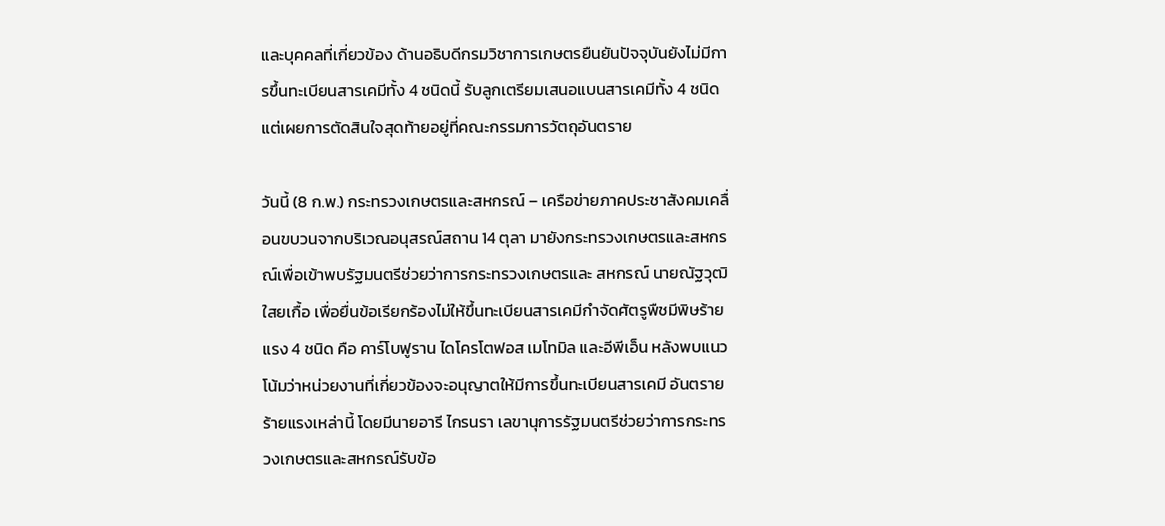และบุคคลที่เกี่ยวข้อง ด้านอธิบดีกรมวิชาการเกษตรยืนยันปัจจุบันยังไม่มีการขึ้นทะเบียนสารเคมีทั้ง 4 ชนิดนี้ รับลูกเตรียมเสนอแบนสารเคมีทั้ง 4 ชนิด แต่เผยการตัดสินใจสุดท้ายอยู่ที่คณะกรรมการวัตถุอันตราย

วันนี้ (8 ก.พ.) กระทรวงเกษตรและสหกรณ์ – เครือข่ายภาคประชาสังคมเคลื่อนขบวนจากบริเวณอนุสรณ์สถาน 14 ตุลา มายังกระทรวงเกษตรและสหกรณ์เพื่อเข้าพบรัฐมนตรีช่วยว่าการกระทรวงเกษตรและ สหกรณ์ นายณัฐวุฒิ ใสยเกื้อ เพื่อยื่นข้อเรียกร้องไม่ให้ขึ้นทะเบียนสารเคมีกำจัดศัตรูพืชมีพิษร้ายแรง 4 ชนิด คือ คาร์โบฟูราน ไดโครโตฟอส เมโทมิล และอีพีเอ็น หลังพบแนวโน้มว่าหน่วยงานที่เกี่ยวข้องจะอนุญาตให้มีการขึ้นทะเบียนสารเคมี อันตรายร้ายแรงเหล่านี้ โดยมีนายอารี ไกรนรา เลขานุการรัฐมนตรีช่วยว่าการกระทรวงเกษตรและสหกรณ์รับข้อ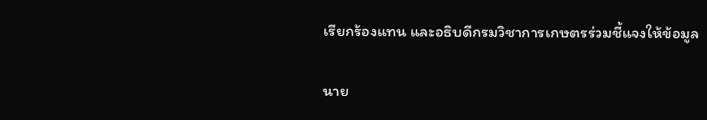เรียกร้องแทน และอธิบดีกรมวิชาการเกษตรร่วมชี้แจงให้ข้อมูล

นาย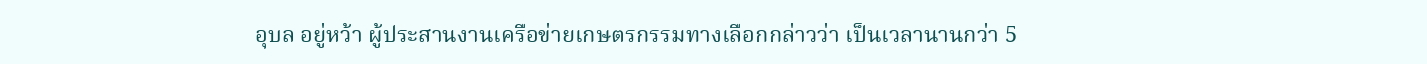อุบล อยู่หว้า ผู้ประสานงานเครือข่ายเกษตรกรรมทางเลือกกล่าวว่า เป็นเวลานานกว่า 5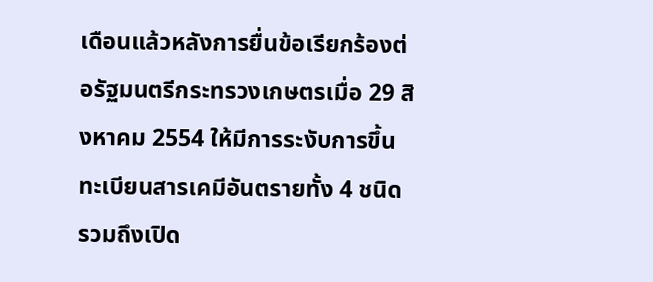เดือนแล้วหลังการยื่นข้อเรียกร้องต่อรัฐมนตรีกระทรวงเกษตรเมื่อ 29 สิงหาคม 2554 ให้มีการระงับการขึ้นทะเบียนสารเคมีอันตรายทั้ง 4 ชนิด รวมถึงเปิด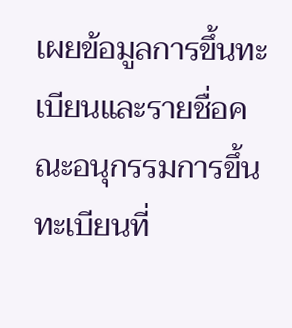เผยข้อมูลการขึ้นทะเบียนและรายชื่อคณะอนุกรรมการขึ้นทะเบียนที่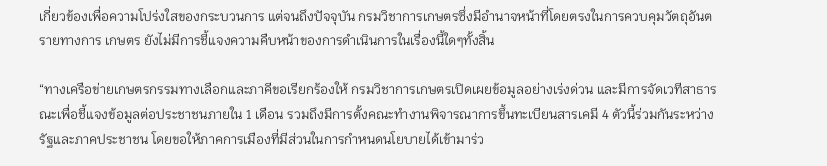เกี่ยวข้องเพื่อความโปร่งใสของกระบวนการ แต่จนถึงปัจจุบัน กรมวิชาการเกษตรซึ่งมีอำนาจหน้าที่โดยตรงในการควบคุมวัตถุอันตรายทางการ เกษตร ยังไม่มีการชี้แจงความคืบหน้าของการดำเนินการในเรื่องนี้ใดๆทั้งสิ้น

“ทางเครือข่ายเกษตรกรรมทางเลือกและภาคีขอเรียกร้องให้ กรมวิชาการเกษตรเปิดเผยข้อมูลอย่างเร่งด่วน และมีการจัดเวทีสาธารณะเพื่อชี้แจงข้อมูลต่อประชาชนภายใน 1 เดือน รวมถึงมีการตั้งคณะทำงานพิจารณาการขึ้นทะเบียนสารเคมี 4 ตัวนี้ร่วมกันระหว่างรัฐและภาคประชาชน โดยขอให้ภาคการเมืองที่มีส่วนในการกำหนดนโยบายได้เข้ามาร่ว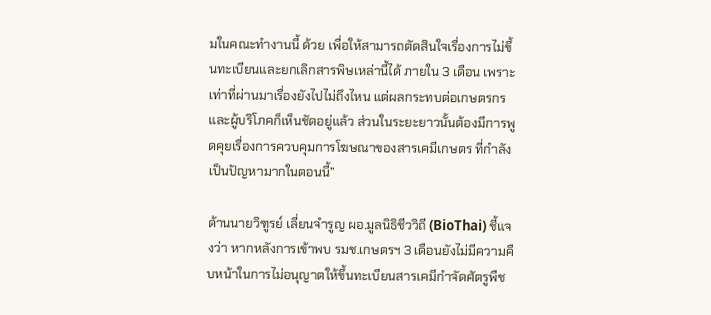มในคณะทำงานนี้ ด้วย เพื่อให้สามารถตัดสินใจเรื่องการไม่ขึ้นทะเบียนและยกเลิกสารพิษเหล่านี้ได้ ภายใน 3 เดือน เพราะเท่าที่ผ่านมาเรื่องยังไปไม่ถึงไหน แต่ผลกระทบต่อเกษตรกรและผู้บริโภคก็เห็นชัดอยู่แล้ว ส่วนในระยะยาวนั้นต้องมีการพูดคุยเรื่องการควบคุมการโฆษณาของสารเคมีเกษตร ที่กำลังเป็นปัญหามากในตอนนี้”

ด้านนายวิฑูรย์ เลี่ยนจำรูญ ผอ.มูลนิธิชีววิถี (BioThai) ชี้แจงว่า หากหลังการเข้าพบ รมช.เกษตรฯ 3 เดือนยังไม่มีความคืบหน้าในการไม่อนุญาตให้ขึ้นทะเบียนสารเคมีกำจัดศัตรูพืช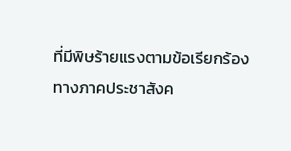ที่มีพิษร้ายแรงตามข้อเรียกร้อง ทางภาคประชาสังค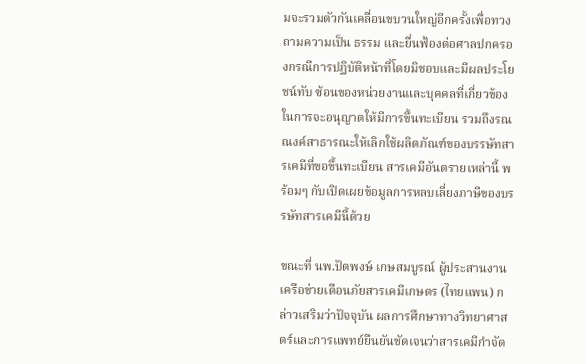มจะรวมตัวกันเคลื่อนขบวนใหญ่อีกครั้งเพื่อทวงถามความเป็น ธรรม และยื่นฟ้องต่อศาลปกครองกรณีการปฏิบัติหน้าที่โดยมิชอบและมีผลประโยชน์ทับ ซ้อนของหน่วยงานและบุคคลที่เกี่ยวข้องในการจะอนุญาตให้มีการขึ้นทะเบียน รวมถึงรณณงค์สาธารณะให้เลิกใช้ผลิตภัณฑ์ของบรรษัทสารเคมีที่ขอขึ้นทะเบียน สารเคมีอันตรายเหล่านี้ พร้อมๆ กับเปิดเผยข้อมูลการหลบเลี่ยงภาษีของบรรษัทสารเคมีนี้ด้วย

ขณะที่ นพ.ปัตพงษ์ เกษสมบูรณ์ ผู้ประสานงานเครือข่ายเตือนภัยสารเคมีเกษตร (ไทยแพน) กล่าวเสริมว่าปัจจุบัน ผลการศึกษาทางวิทยาศาสตร์และการแพทย์ยืนยันชัดเจนว่าสารเคมีกำจัด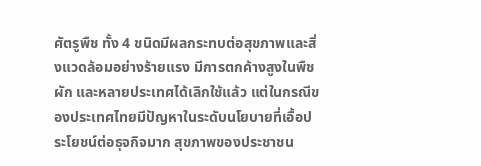ศัตรูพืช ทั้ง 4 ชนิดมีผลกระทบต่อสุขภาพและสิ่งแวดล้อมอย่างร้ายแรง มีการตกค้างสูงในพืชผัก และหลายประเทศได้เลิกใช้แล้ว แต่ในกรณีของประเทศไทยมีปัญหาในระดับนโยบายที่เอื้อประโยชน์ต่อธุจกิจมาก สุขภาพของประชาชน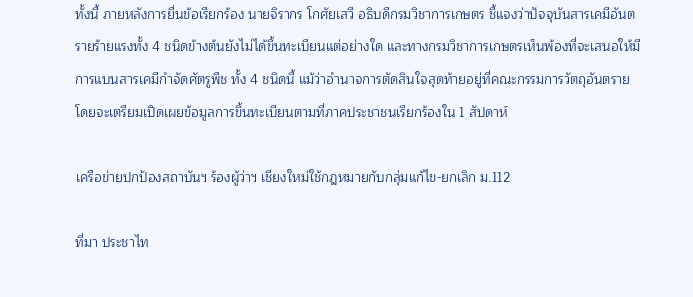ทั้งนี้ ภายหลังการยื่นข้อเรียกร้อง นายจิรากร โกศัยเสวี อธิบดีกรมวิชาการเกษตร ชี้แจงว่าปัจจุบันสารเคมีอันตรายร้ายแรงทั้ง 4 ชนิดข้างต้นยังไม่ได้ขึ้นทะเบียนแต่อย่างใด และทางกรมวิชาการเกษตรเห็นพ้องที่จะเสนอให้มีการแบนสารเคมีกำจัดศัตรูพืช ทั้ง 4 ชนิดนี้ แม้ว่าอำนาจการตัดสินใจสุดท้ายอยู่ที่คณะกรรมการวัตถุอันตราย โดยจะเตรียมเปิดเผยข้อมูลการขึ้นทะเบียนตามที่ภาคประชาชนเรียกร้องใน 1 สัปดาห์

เครือข่ายปกป้องสถาบันฯ ร้องผู้ว่าฯ เชียงใหม่ใช้กฎหมายกับกลุ่มแก้ไข-ยกเลิก ม.112

ที่มา ประชาไท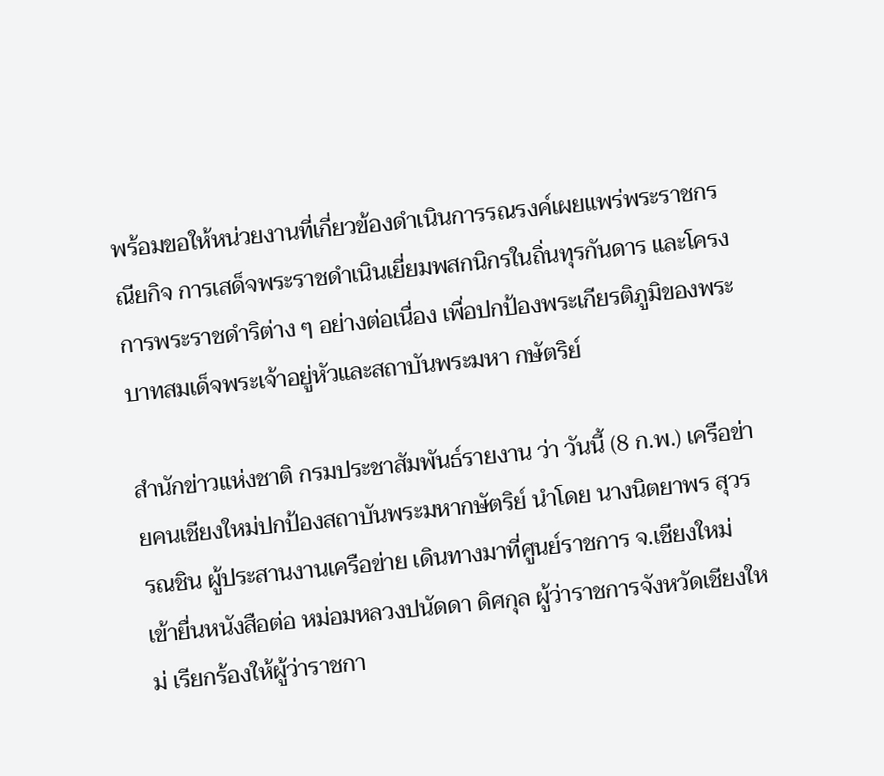พร้อมขอให้หน่วยงานที่เกี่ยวข้องดำเนินการรณรงค์เผยแพร่พระราชกรณียกิจ การเสด็จพระราชดำเนินเยี่ยมพสกนิกรในถิ่นทุรกันดาร และโครงการพระราชดำริต่าง ๆ อย่างต่อเนื่อง เพื่อปกป้องพระเกียรติภูมิของพระบาทสมเด็จพระเจ้าอยู่หัวและสถาบันพระมหา กษัตริย์

สำนักข่าวแห่งชาติ กรมประชาสัมพันธ์รายงาน ว่า วันนี้ (8 ก.พ.) เครือข่ายคนเชียงใหม่ปกป้องสถาบันพระมหากษัตริย์ นำโดย นางนิตยาพร สุวรรณชิน ผู้ประสานงานเครือข่าย เดินทางมาที่ศูนย์ราชการ จ.เชียงใหม่ เข้ายื่นหนังสือต่อ หม่อมหลวงปนัดดา ดิศกุล ผู้ว่าราชการจังหวัดเชียงใหม่ เรียกร้องให้ผู้ว่าราชกา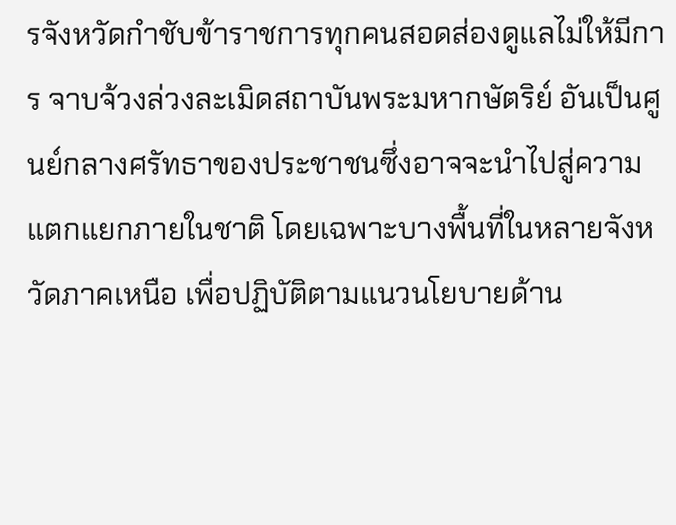รจังหวัดกำชับข้าราชการทุกคนสอดส่องดูแลไม่ให้มีการ จาบจ้วงล่วงละเมิดสถาบันพระมหากษัตริย์ อันเป็นศูนย์กลางศรัทธาของประชาชนซึ่งอาจจะนำไปสู่ความแตกแยกภายในชาติ โดยเฉพาะบางพื้นที่ในหลายจังหวัดภาคเหนือ เพื่อปฏิบัติตามแนวนโยบายด้าน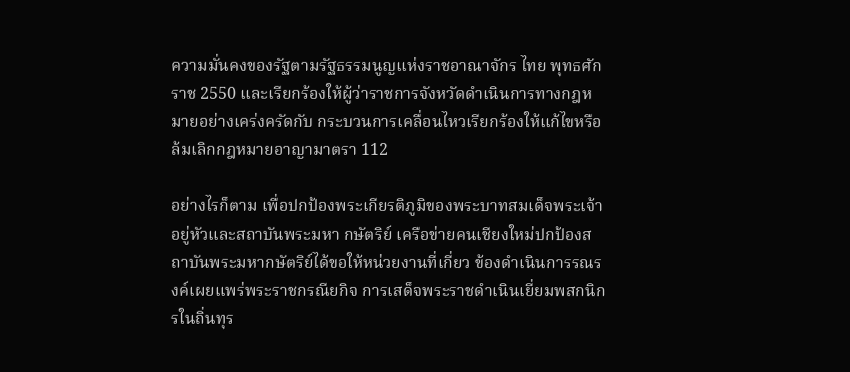ความมั่นคงของรัฐตามรัฐธรรมนูญแห่งราชอาณาจักร ไทย พุทธศักราช 2550 และเรียกร้องให้ผู้ว่าราชการจังหวัดดำเนินการทางกฎหมายอย่างเคร่งครัดกับ กระบวนการเคลื่อนไหวเรียกร้องให้แก้ไขหรือล้มเลิกกฎหมายอาญามาตรา 112

อย่างไรก็ตาม เพื่อปกป้องพระเกียรติภูมิของพระบาทสมเด็จพระเจ้าอยู่หัวและสถาบันพระมหา กษัตริย์ เครือข่ายคนเชียงใหม่ปกป้องสถาบันพระมหากษัตริย์ได้ขอให้หน่วยงานที่เกี่ยว ข้องดำเนินการรณรงค์เผยแพร่พระราชกรณียกิจ การเสด็จพระราชดำเนินเยี่ยมพสกนิกรในถิ่นทุร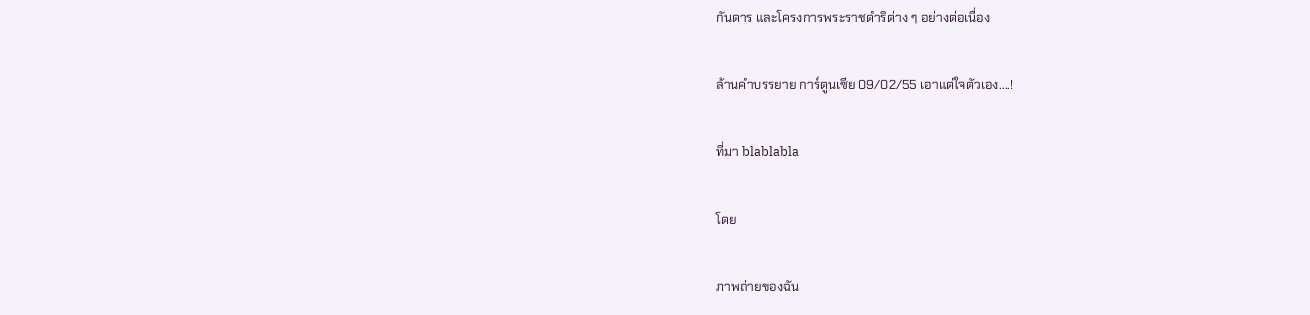กันดาร และโครงการพระราชดำริต่าง ๆ อย่างต่อเนื่อง

ล้านคำบรรยาย การ์ตูนเซีย 09/02/55 เอาแต่ใจตัวเอง....!

ที่มา blablabla

โดย

ภาพถ่ายของฉัน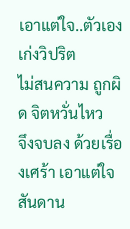เอาแต่ใจ..ตัวเอง เก่งวิปริต
ไม่สนความ ถูกผิด จิตหวั่นไหว
จึงจบลง ด้วยเรื่องเศร้า เอาแต่ใจ
สันดาน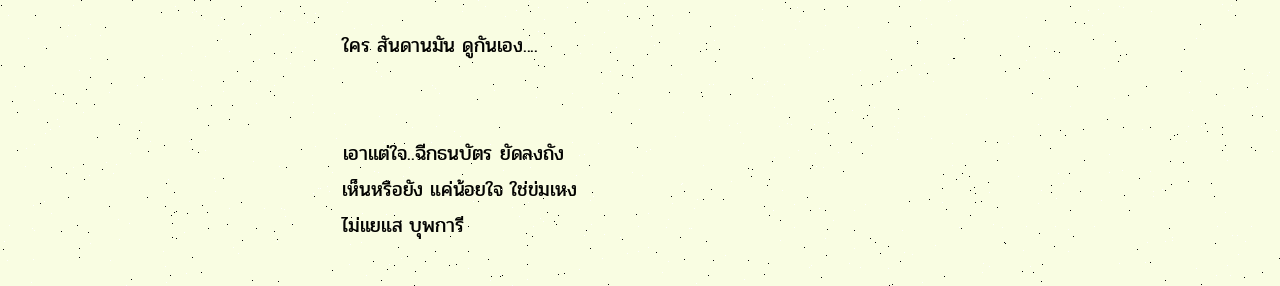ใคร สันดานมัน ดูกันเอง....


เอาแต่ใจ..ฉีกธนบัตร ยัดลงถัง
เห็นหรือยัง แค่น้อยใจ ใช่ข่มเหง
ไม่แยแส บุพการี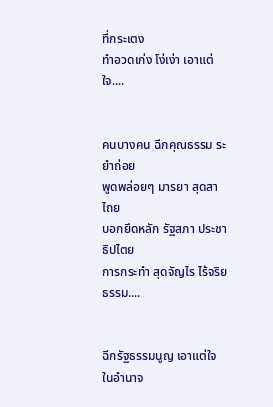ที่กระเตง
ทำอวดเก่ง โง่เง่า เอาแต่ใจ....


คนบางคน ฉีกคุณธรรม ระยำถ่อย
พูดพล่อยๆ มารยา สุดสาไถย
บอกยึดหลัก รัฐสภา ประชาธิปไตย
การกระทำ สุดจัญไร ไร้จริยธรรม....


ฉีกรัฐธรรมนูญ เอาแต่ใจ ในอำนาจ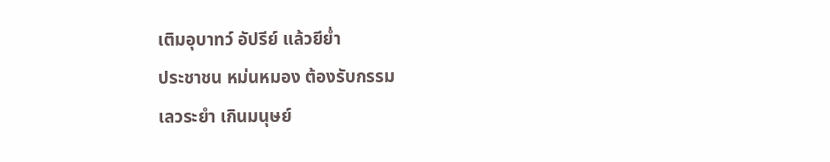เติมอุบาทว์ อัปรีย์ แล้วยีย่ำ
ประชาชน หม่นหมอง ต้องรับกรรม
เลวระยำ เกินมนุษย์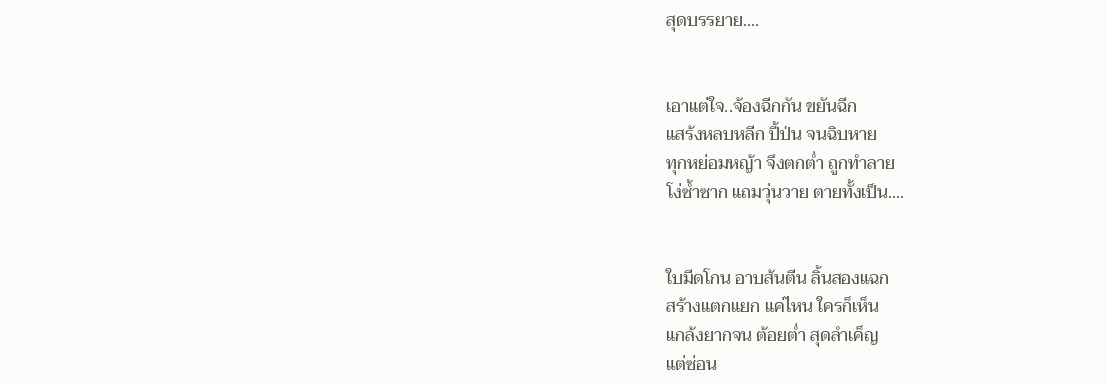สุดบรรยาย....


เอาแต่ใจ..จ้องฉีกกัน ขยันฉีก
แสร้งหลบหลีก ปี้ป่น จนฉิบหาย
ทุกหย่อมหญ้า จึงตกต่ำ ถูกทำลาย
โง่ซ้ำซาก แถมวุ่นวาย ตายทั้งเป็น....


ใบมีดโกน อาบส้นตีน ลิ้นสองแฉก
สร้างแตกแยก แค่ไหน ใครก็เห็น
แกล้งยากจน ต้อยต่ำ สุดลำเค็ญ
แต่ซ่อน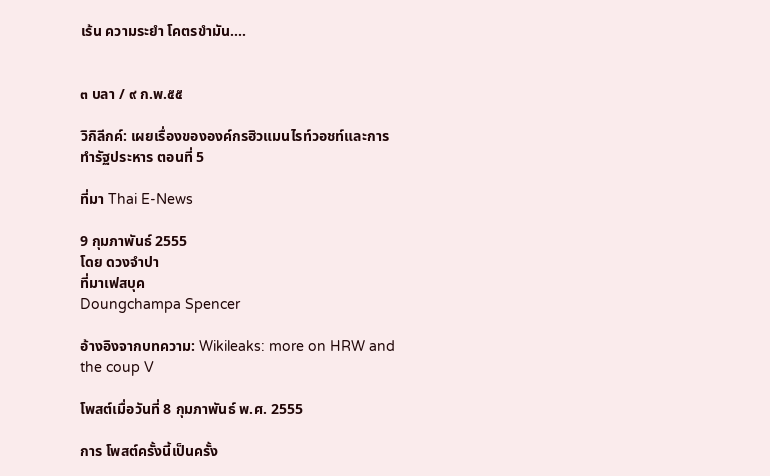เร้น ความระยำ โคตรขำมัน....


๓ บลา / ๙ ก.พ.๕๕

วิกิลีกค์: เผยเรื่องขององค์กรฮิวแมนไรท์วอชท์และการทำรัฐประหาร ตอนที่ 5

ที่มา Thai E-News

9 กุมภาพันธ์ 2555
โดย ดวงจำปา
ที่มาเฟสบุค
Doungchampa Spencer

อ้างอิงจากบทความ: Wikileaks: more on HRW and the coup V

โพสต์เมื่อวันที่ 8 กุมภาพันธ์ พ.ศ. 2555

การ โพสต์ครั้งนี้เป็นครั้ง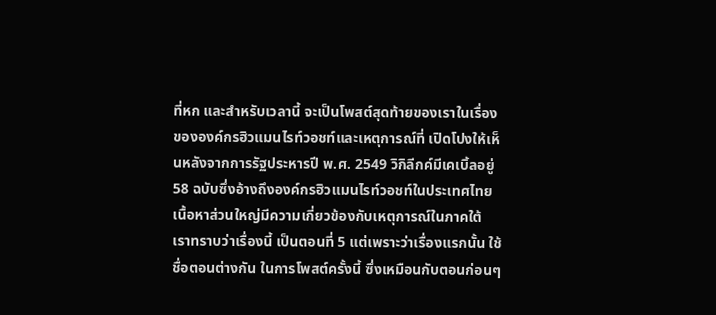ที่หก และสำหรับเวลานี้ จะเป็นโพสต์สุดท้ายของเราในเรื่องขององค์กรฮิวแมนไรท์วอชท์และเหตุการณ์ที่ เปิดโปงให้เห็นหลังจากการรัฐประหารปี พ.ศ. 2549 วิกิลีกค์มีเคเบิ้ลอยู่ 58 ฉบับซึ่งอ้างถึงองค์กรฮิวแมนไรท์วอชท์ในประเทศไทย เนื้อหาส่วนใหญ่มีความเกี่ยวข้องกับเหตุการณ์ในภาคใต้ เราทราบว่าเรื่องนี้ เป็นตอนที่ 5 แต่เพราะว่าเรื่องแรกนั้น ใช้ชื่อตอนต่างกัน ในการโพสต์ครั้งนี้ ซึ่งเหมือนกับตอนก่อนๆ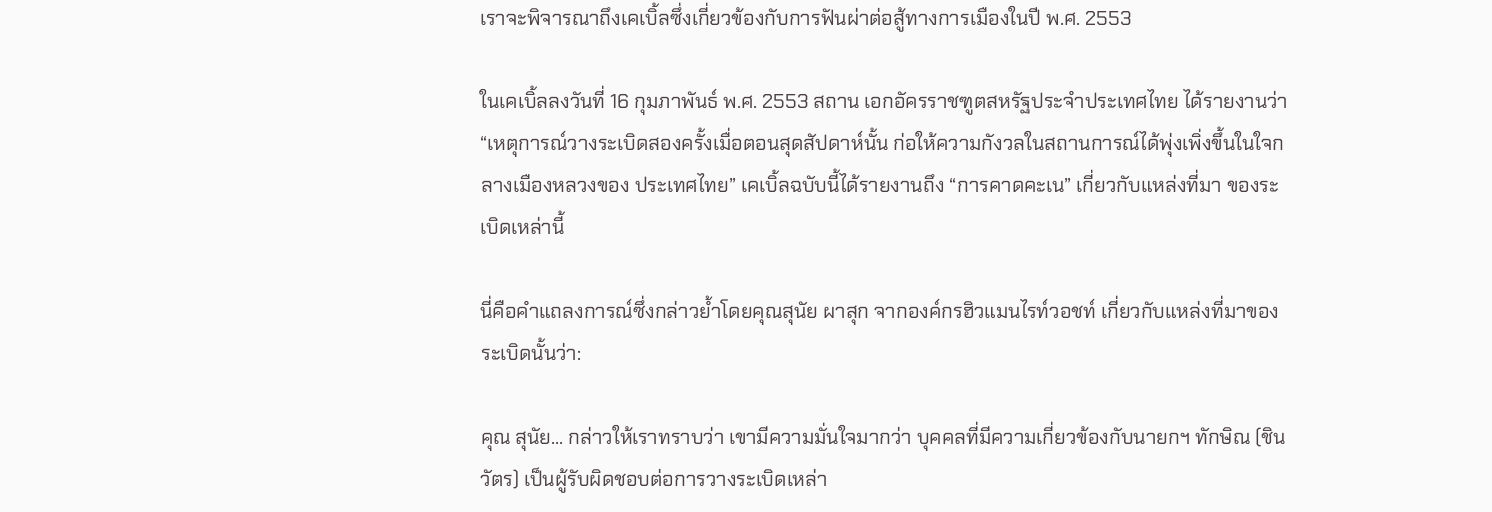เราจะพิจารณาถึงเคเบิ้ลซึ่งเกี่ยวข้องกับการฟันผ่าต่อสู้ทางการเมืองในปี พ.ศ. 2553

ในเคเบิ้ลลงวันที่ 16 กุมภาพันธ์ พ.ศ. 2553 สถาน เอกอัครราชฑูตสหรัฐประจำประเทศไทย ได้รายงานว่า“เหตุการณ์วางระเบิดสองครั้งเมื่อตอนสุดสัปดาห์นั้น ก่อให้ความกังวลในสถานการณ์ได้พุ่งเพิ่งขึ้นในใจกลางเมืองหลวงของ ประเทศไทย” เคเบิ้ลฉบับนี้ได้รายงานถึง “การคาดคะเน” เกี่ยวกับแหล่งที่มา ของระเบิดเหล่านี้

นี่คือคำแถลงการณ์ซึ่งกล่าวย้ำโดยคุณสุนัย ผาสุก จากองค์กรฮิวแมนไรท์วอชท์ เกี่ยวกับแหล่งที่มาของระเบิดนั้นว่า:

คุณ สุนัย... กล่าวให้เราทราบว่า เขามีความมั่นใจมากว่า บุคคลที่มีความเกี่ยวข้องกับนายกฯ ทักษิณ (ชินวัตร) เป็นผู้รับผิดชอบต่อการวางระเบิดเหล่า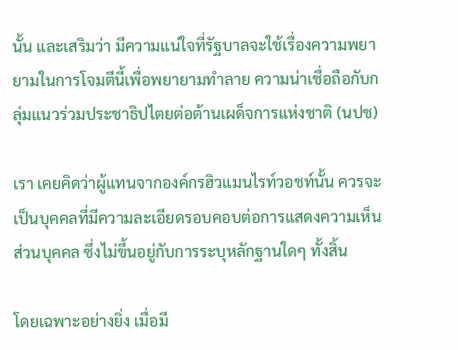นั้น และเสริมว่า มีความแน่ใจที่รัฐบาลจะใช้เรื่องความพยายามในการโจมตีนี้เพื่อพยายามทำลาย ความน่าเชื่อถือกับกลุ่มแนวร่วมประชาธิปไตยต่อต้านเผด็จการแห่งชาติ (นปช)

เรา เคยคิดว่าผู้แทนจากองค์กรฮิวแมนไรท์วอชท์นั้น ควรจะเป็นบุคคลที่มีความละเอียดรอบคอบต่อการแสดงความเห็นส่วนบุคคล ซึ่งไม่ขึ้นอยู่กับการระบุหลักฐานใดๆ ทั้งสิ้น

โดยเฉพาะอย่างยิ่ง เมื่อมี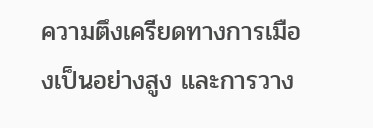ความตึงเครียดทางการเมืองเป็นอย่างสูง และการวาง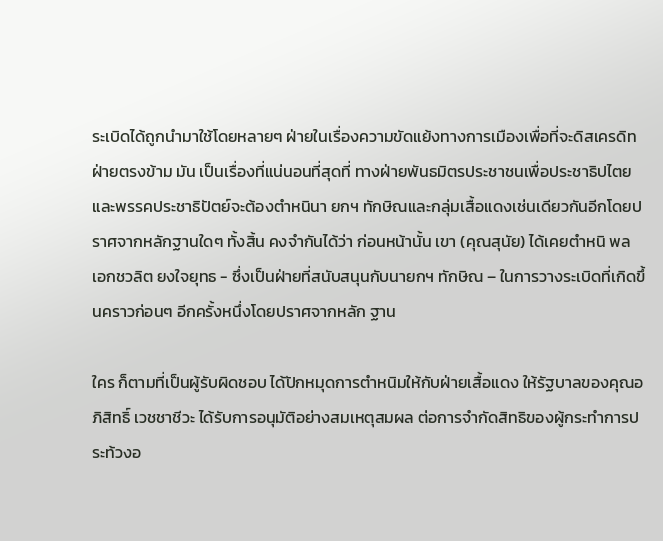ระเบิดได้ถูกนำมาใช้โดยหลายๆ ฝ่ายในเรื่องความขัดแย้งทางการเมืองเพื่อที่จะดิสเครดิทฝ่ายตรงข้าม มัน เป็นเรื่องที่แน่นอนที่สุดที่ ทางฝ่ายพันธมิตรประชาชนเพื่อประชาธิปไตยและพรรคประชาธิปัตย์จะต้องตำหนินา ยกฯ ทักษิณและกลุ่มเสื้อแดงเช่นเดียวกันอีกโดยปราศจากหลักฐานใดๆ ทั้งสิ้น คงจำกันได้ว่า ก่อนหน้านั้น เขา (คุณสุนัย) ได้เคยตำหนิ พล เอกชวลิต ยงใจยุทธ - ซึ่งเป็นฝ่ายที่สนับสนุนกับนายกฯ ทักษิณ – ในการวางระเบิดที่เกิดขึ้นคราวก่อนๆ อีกครั้งหนึ่งโดยปราศจากหลัก ฐาน

ใคร ก็ตามที่เป็นผู้รับผิดชอบ ได้ปักหมุดการตำหนิมให้กับฝ่ายเสื้อแดง ให้รัฐบาลของคุณอภิสิทธิ์ เวชชาชีวะ ได้รับการอนุมัติอย่างสมเหตุสมผล ต่อการจำกัดสิทธิของผู้กระทำการประท้วงอ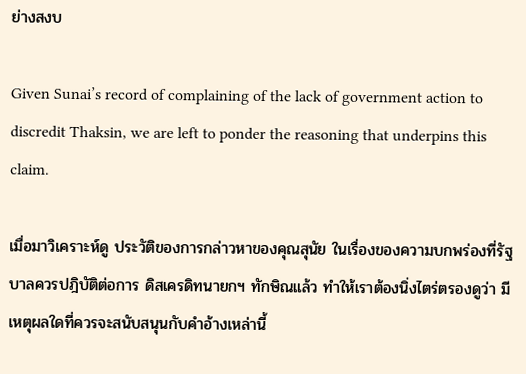ย่างสงบ

Given Sunai’s record of complaining of the lack of government action to discredit Thaksin, we are left to ponder the reasoning that underpins this claim.

เมื่อมาวิเคราะห์ดู ประวัติของการกล่าวหาของคุณสุนัย ในเรื่องของความบกพร่องที่รัฐบาลควรปฎิบัติต่อการ ดิสเครดิทนายกฯ ทักษิณแล้ว ทำให้เราต้องนิ่งไตร่ตรองดูว่า มีเหตุผลใดที่ควรจะสนับสนุนกับคำอ้างเหล่านี้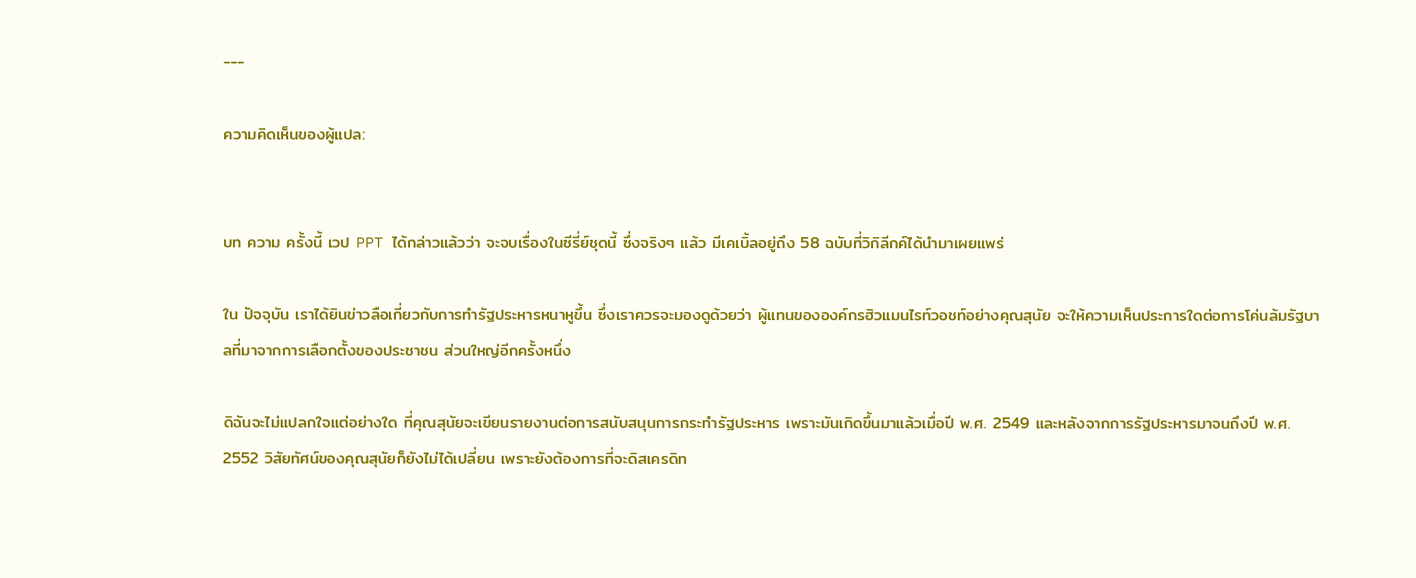---

ความคิดเห็นของผู้แปล:


บท ความ ครั้งนี้ เวป PPT ได้กล่าวแล้วว่า จะจบเรื่องในซีรี่ย์ชุดนี้ ซึ่งจริงๆ แล้ว มีเคเบิ้ลอยู่ถึง 58 ฉบับที่วิกิลีกค์ได้นำมาเผยแพร่

ใน ปัจจุบัน เราได้ยินข่าวลือเกี่ยวกับการทำรัฐประหารหนาหูขึ้น ซึ่งเราควรจะมองดูด้วยว่า ผู้แทนขององค์กรฮิวแมนไรท์วอชท์อย่างคุณสุนัย จะให้ความเห็นประการใดต่อการโค่นล้มรัฐบาลที่มาจากการเลือกตั้งของประชาชน ส่วนใหญ่อีกครั้งหนึ่ง

ดิฉันจะไม่แปลกใจแต่อย่างใด ที่คุณสุนัยจะเขียนรายงานต่อการสนับสนุนการกระทำรัฐประหาร เพราะมันเกิดขึ้นมาแล้วเมื่อปี พ.ศ. 2549 และหลังจากการรัฐประหารมาจนถึงปี พ.ศ. 2552 วิสัยทัศน์ของคุณสุนัยก็ยังไม่ได้เปลี่ยน เพราะยังต้องการที่จะดิสเครดิท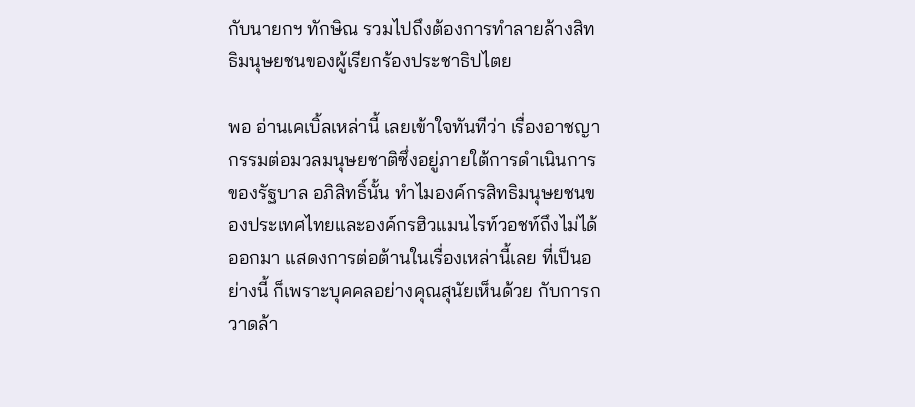กับนายกฯ ทักษิณ รวมไปถึงต้องการทำลายล้างสิทธิมนุษยชนของผู้เรียกร้องประชาธิปไตย

พอ อ่านเคเบิ้ลเหล่านี้ เลยเข้าใจทันทีว่า เรื่องอาชญากรรมต่อมวลมนุษยชาติซึ่งอยู่ภายใต้การดำเนินการของรัฐบาล อภิสิทธิ์นั้น ทำไมองค์กรสิทธิมนุษยชนของประเทศไทยและองค์กรฮิวแมนไรท์วอชท์ถึงไม่ได้ออกมา แสดงการต่อต้านในเรื่องเหล่านี้เลย ที่เป็นอย่างนี้ ก็เพราะบุคคลอย่างคุณสุนัยเห็นด้วย กับการกวาดล้า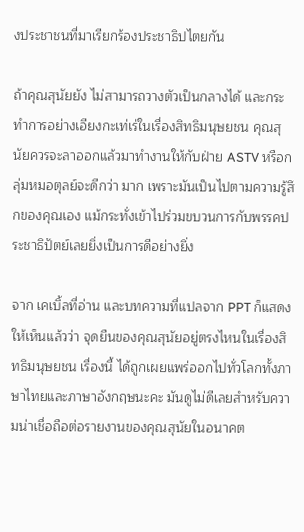งประชาชนที่มาเรียกร้องประชาธิปไตยกัน

ถ้าคุณสุนัยยัง ไม่สามารถวางตัวเป็นกลางได้ และกระทำการอย่างเอียงกะเท่เร่ในเรื่องสิทธิมนุษยชน คุณสุนัยควรจะลาออกแล้วมาทำงานให้กับฝ่าย ASTV หรือกลุ่มหมอตุลย์จะดีกว่า มาก เพราะมันเป็นไปตามความรู้สึกของคุณเอง แม้กระทั่งเข้าไปร่วมขบวนการกับพรรคประชาธิปัตย์เลยยิ่งเป็นการดีอย่างยิ่ง

จาก เคเบิ้ลที่อ่าน และบทความที่แปลจาก PPT ก็แสดงให้เห็นแล้วว่า จุดยืนของคุณสุนัยอยู่ตรงไหนในเรื่องสิทธิมนุษยชน เรื่องนี้ ได้ถูกเผยแพร่ออกไปทั่วโลกทั้งภาษาไทยและภาษาอังกฤษนะคะ มันดูไม่ดีเลยสำหรับความน่าเชื่อถือต่อรายงานของคุณสุนัยในอนาคต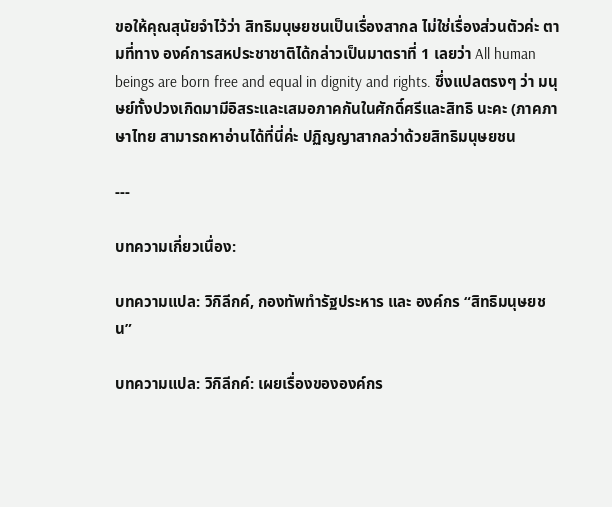ขอให้คุณสุนัยจำไว้ว่า สิทธิมนุษยชนเป็นเรื่องสากล ไม่ใช่เรื่องส่วนตัวค่ะ ตามที่ทาง องค์การสหประชาชาติได้กล่าวเป็นมาตราที่ 1 เลยว่า All human beings are born free and equal in dignity and rights. ซึ่งแปลตรงๆ ว่า มนุษย์ทั้งปวงเกิดมามีอิสระและเสมอภาคกันในศักดิ์ศรีและสิทธิ นะคะ (ภาคภาษาไทย สามารถหาอ่านได้ที่นี่ค่ะ ปฏิญญาสากลว่าด้วยสิทธิมนุษยชน

---

บทความเกี่ยวเนื่อง:

บทความแปล: วิกิลีกค์, กองทัพทำรัฐประหาร และ องค์กร “สิทธิมนุษยชน”

บทความแปล: วิกิลีกค์: เผยเรื่องขององค์กร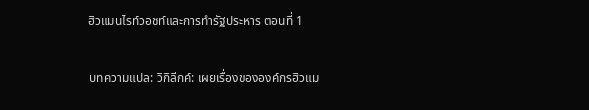ฮิวแมนไรท์วอชท์และการทำรัฐประหาร ตอนที่ 1

บทความแปล: วิกิลีกค์: เผยเรื่องขององค์กรฮิวแม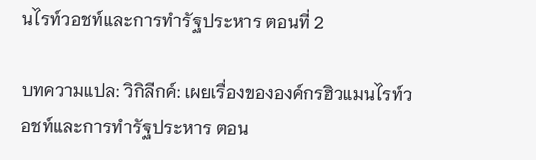นไรท์วอชท์และการทำรัฐประหาร ตอนที่ 2

บทความแปล: วิกิลีกค์: เผยเรื่องขององค์กรฮิวแมนไรท์วอชท์และการทำรัฐประหาร ตอน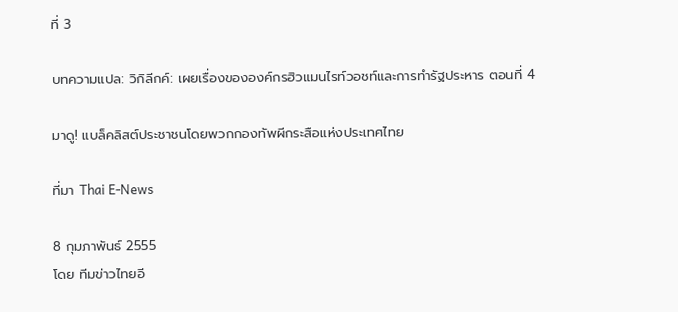ที่ 3

บทความแปล: วิกิลีกค์: เผยเรื่องขององค์กรฮิวแมนไรท์วอชท์และการทำรัฐประหาร ตอนที่ 4

มาดู! แบล็คลิสต์ประชาชนโดยพวกกองทัพผีกระสือแห่งประเทศไทย

ที่มา Thai E-News

8 กุมภาพันธ์ 2555
โดย ทีมข่าวไทยอี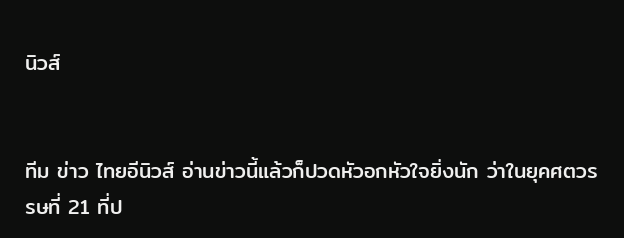นิวส์


ทีม ข่าว ไทยอีนิวส์ อ่านข่าวนี้แล้วก็ปวดหัวอกหัวใจยิ่งนัก ว่าในยุคศตวรรษที่ 21 ที่ป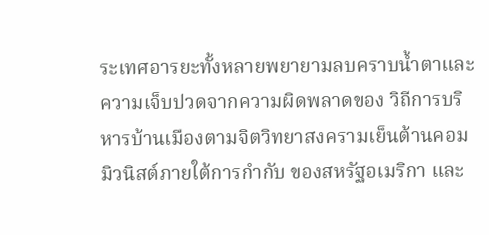ระเทศอารยะทั้งหลายพยายามลบคราบน้ำตาและความเจ็บปวดจากความผิดพลาดของ วิถีการบริหารบ้านเมืองตามจิตวิทยาสงครามเย็นต้านคอมมิวนิสต์ภายใต้การกำกับ ของสหรัฐอเมริกา และ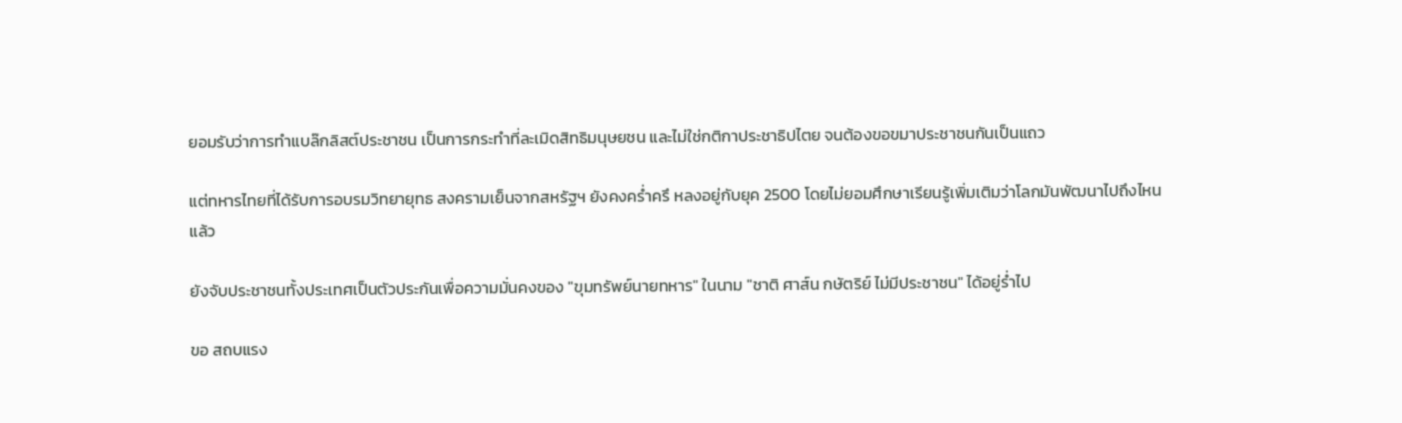ยอมรับว่าการทำแบล๊กลิสต์ประชาชน เป็นการกระทำที่ละเมิดสิทธิมนุษยชน และไม่ใช่กติกาประชาธิปไตย จนต้องขอขมาประชาชนกันเป็นแถว

แต่ทหารไทยที่ได้รับการอบรมวิทยายุทธ สงครามเย็นจากสหรัฐฯ ยังคงคร่ำครึ หลงอยู่กับยุค 2500 โดยไม่ยอมศึกษาเรียนรู้เพิ่มเติมว่าโลกมันพัฒนาไปถึงไหนแล้ว

ยังจับประชาชนทั้งประเทศเป็นตัวประกันเพื่อความมั่นคงของ "ขุมทรัพย์นายทหาร" ในนาม "ชาติ ศาส์น กษัตริย์ ไม่มีประชาชน" ได้อยู่ร่ำไป

ขอ สถบแรง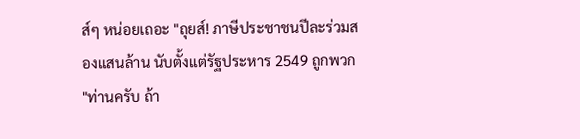ส์ๆ หน่อยเถอะ "ถุยส์! ภาษีประชาชนปีละร่วมสองแสนล้าน นับตั้งแต่รัฐประหาร 2549 ถูกพวก "ท่านครับ ถ้า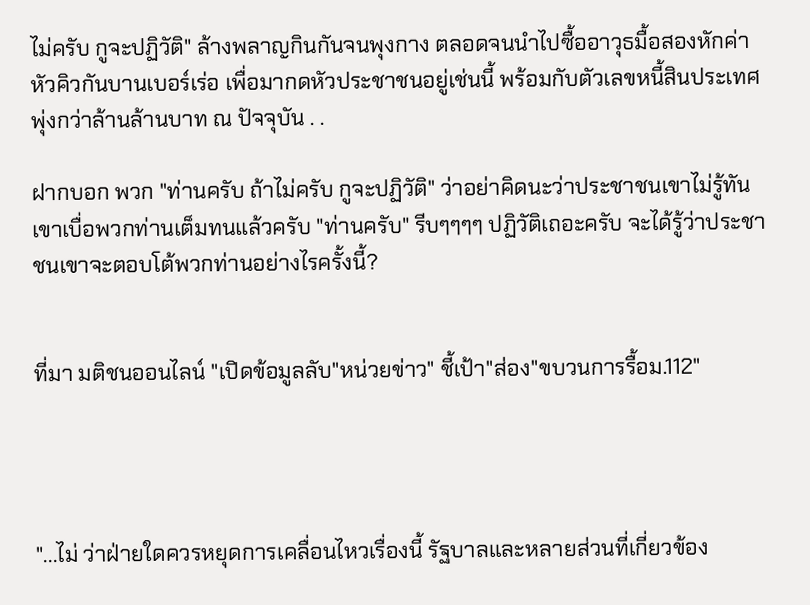ไม่ครับ กูจะปฏิวัติ" ล้างพลาญกินกันจนพุงกาง ตลอดจนนำไปซื้ออาวุธมื้อสองหักค่าหัวคิวกันบานเบอร์เร่อ เพื่อมากดหัวประชาชนอยู่เช่นนี้ พร้อมกับตัวเลขหนี้สินประเทศพุ่งกว่าล้านล้านบาท ณ ปัจจุบัน . .

ฝากบอก พวก "ท่านครับ ถ้าไม่ครับ กูจะปฏิวัติ" ว่าอย่าคิดนะว่าประชาชนเขาไม่รู้ทัน เขาเบื่อพวกท่านเต็มทนแล้วครับ "ท่านครับ" รีบๆๆๆๆ ปฏิวัติเถอะครับ จะได้รู้ว่าประชาชนเขาจะตอบโต้พวกท่านอย่างไรครั้งนี้?


ที่มา มติชนออนไลน์ "เปิดข้อมูลลับ"หน่วยข่าว" ชี้เป้า"ส่อง"ขบวนการรื้อม.112"




"...ไม่ ว่าฝ่ายใดควรหยุดการเคลื่อนไหวเรื่องนี้ รัฐบาลและหลายส่วนที่เกี่ยวข้อง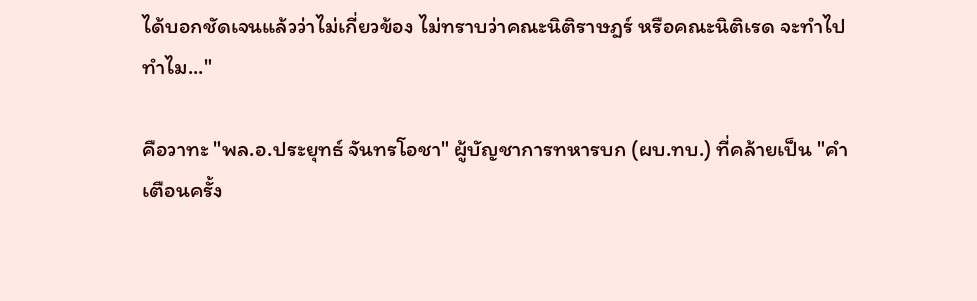ได้บอกชัดเจนแล้วว่าไม่เกี่ยวข้อง ไม่ทราบว่าคณะนิติราษฎร์ หรือคณะนิติเรด จะทำไปทำไม..."

คือวาทะ "พล.อ.ประยุทธ์ จันทรโอชา" ผู้บัญชาการทหารบก (ผบ.ทบ.) ที่คล้ายเป็น "คำเตือนครั้ง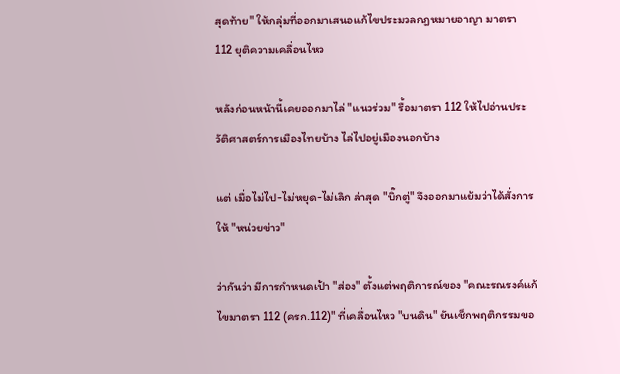สุดท้าย" ให้กลุ่มที่ออกมาเสนอแก้ไขประมวลกฎหมายอาญา มาตรา 112 ยุติความเคลื่อนไหว

หลังก่อนหน้านี้เคยออกมาไล่ "แนวร่วม" รื้อมาตรา 112 ให้ไปอ่านประวัติศาสตร์การเมืองไทยบ้าง ไล่ไปอยู่เมืองนอกบ้าง

แต่ เมื่อไม่ไป-ไม่หยุด-ไม่เลิก ล่าสุด "บิ๊กตู่" จึงออกมาแย้มว่าได้สั่งการให้ "หน่วยข่าว"

ว่ากันว่า มีการกำหนดเป้า "ส่อง" ตั้งแต่พฤติการณ์ของ "คณะรณรงค์แก้ไขมาตรา 112 (ครก.112)" ที่เคลื่อนไหว "บนดิน" ยันเช็กพฤติกรรมขอ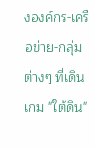งองค์กร-เครือข่าย-กลุ่มต่างๆ ที่เดินเกม "ใต้ดิน"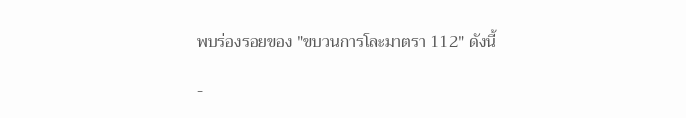พบร่องรอยของ "ขบวนการโละมาตรา 112" ดังนี้

-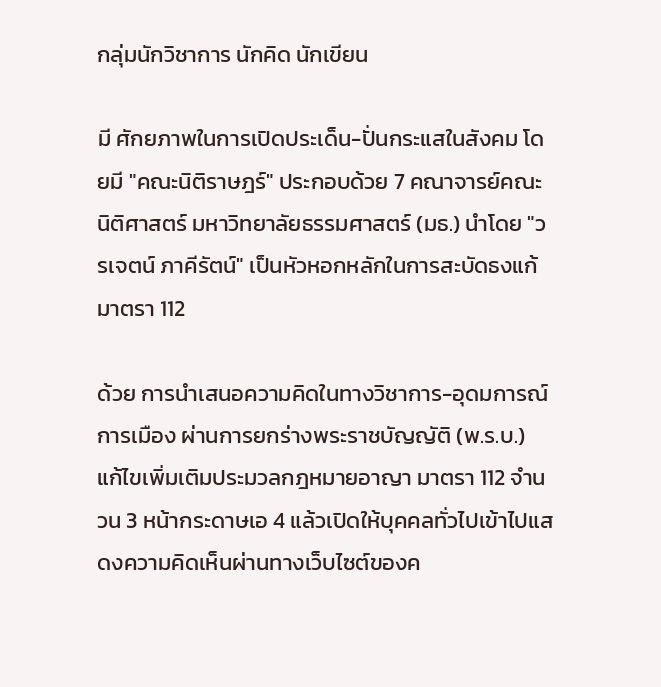กลุ่มนักวิชาการ นักคิด นักเขียน

มี ศักยภาพในการเปิดประเด็น-ปั่นกระแสในสังคม โดยมี "คณะนิติราษฎร์" ประกอบด้วย 7 คณาจารย์คณะนิติศาสตร์ มหาวิทยาลัยธรรมศาสตร์ (มธ.) นำโดย "วรเจตน์ ภาคีรัตน์" เป็นหัวหอกหลักในการสะบัดธงแก้มาตรา 112

ด้วย การนำเสนอความคิดในทางวิชาการ-อุดมการณ์การเมือง ผ่านการยกร่างพระราชบัญญัติ (พ.ร.บ.) แก้ไขเพิ่มเติมประมวลกฎหมายอาญา มาตรา 112 จำนวน 3 หน้ากระดาษเอ 4 แล้วเปิดให้บุคคลทั่วไปเข้าไปแสดงความคิดเห็นผ่านทางเว็บไซต์ของค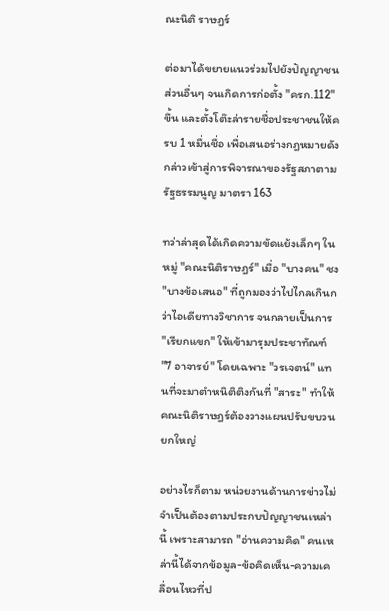ณะนิติ ราษฎร์

ต่อมาได้ขยายแนวร่วมไปยังปัญญาชนส่วนอื่นๆ จนเกิดการก่อตั้ง "ครก.112" ขึ้น และตั้งโต๊ะล่ารายชื่อประชาชนให้ครบ 1 หมื่นชื่อ เพื่อเสนอร่างกฎหมายดังกล่าวเข้าสู่การพิจารณาของรัฐสภาตามรัฐธรรมนูญ มาตรา 163

ทว่าล่าสุดได้เกิดความขัดแย้งเล็กๆ ในหมู่ "คณะนิติราษฎร์" เมื่อ "บางคน" ชง "บางข้อเสนอ" ที่ถูกมองว่าไปไกลเกินกว่าไอเดียทางวิชาการ จนกลายเป็นการ "เรียกแขก" ให้เข้ามารุมประชาทัณฑ์ "7 อาจารย์" โดยเฉพาะ "วรเจตน์" แทนที่จะมาตำหนิติติงกันที่ "สาระ" ทำให้คณะนิติราษฎร์ต้องวางแผนปรับขบวนยกใหญ่

อย่างไรก็ตาม หน่วยงานด้านการข่าวไม่จำเป็นต้องตามประกบปัญญาชนเหล่านี้ เพราะสามารถ "อ่านความคิด" คนเหล่านี้ได้จากข้อมูล-ข้อคิดเห็น-ความเคลื่อนไหวที่ป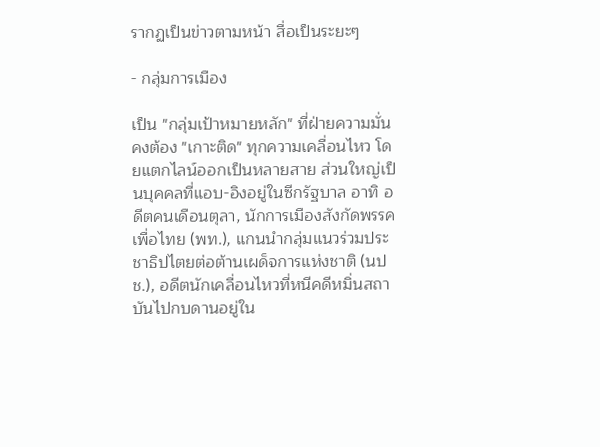รากฏเป็นข่าวตามหน้า สื่อเป็นระยะๆ

- กลุ่มการเมือง

เป็น "กลุ่มเป้าหมายหลัก" ที่ฝ่ายความมั่นคงต้อง "เกาะติด" ทุกความเคลื่อนไหว โดยแตกไลน์ออกเป็นหลายสาย ส่วนใหญ่เป็นบุคคลที่แอบ-อิงอยู่ในซีกรัฐบาล อาทิ อดีตคนเดือนตุลา, นักการเมืองสังกัดพรรคเพื่อไทย (พท.), แกนนำกลุ่มแนวร่วมประชาธิปไตยต่อต้านเผด็จการแห่งชาติ (นปช.), อดีตนักเคลื่อนไหวที่หนีคดีหมิ่นสถาบันไปกบดานอยู่ใน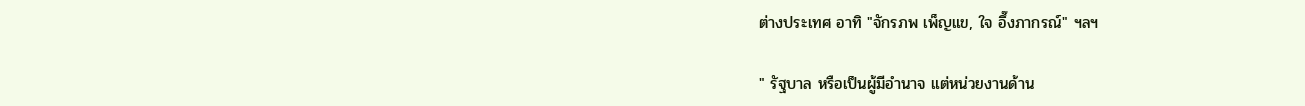ต่างประเทศ อาทิ "จักรภพ เพ็ญแข, ใจ อึ๊งภากรณ์" ฯลฯ

" รัฐบาล หรือเป็นผู้มีอำนาจ แต่หน่วยงานด้าน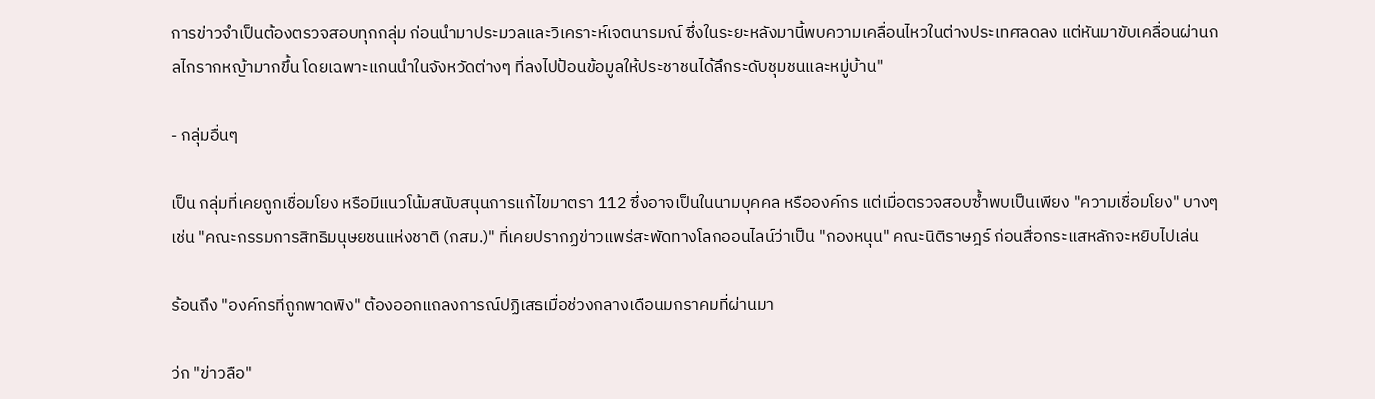การข่าวจำเป็นต้องตรวจสอบทุกกลุ่ม ก่อนนำมาประมวลและวิเคราะห์เจตนารมณ์ ซึ่งในระยะหลังมานี้พบความเคลื่อนไหวในต่างประเทศลดลง แต่หันมาขับเคลื่อนผ่านกลไกรากหญ้ามากขึ้น โดยเฉพาะแกนนำในจังหวัดต่างๆ ที่ลงไปป้อนข้อมูลให้ประชาชนได้ลึกระดับชุมชนและหมู่บ้าน"

- กลุ่มอื่นๆ

เป็น กลุ่มที่เคยถูกเชื่อมโยง หรือมีแนวโน้มสนับสนุนการแก้ไขมาตรา 112 ซึ่งอาจเป็นในนามบุคคล หรือองค์กร แต่เมื่อตรวจสอบซ้ำพบเป็นเพียง "ความเชื่อมโยง" บางๆ เช่น "คณะกรรมการสิทธิมนุษยชนแห่งชาติ (กสม.)" ที่เคยปรากฏข่าวแพร่สะพัดทางโลกออนไลน์ว่าเป็น "กองหนุน" คณะนิติราษฎร์ ก่อนสื่อกระแสหลักจะหยิบไปเล่น

ร้อนถึง "องค์กรที่ถูกพาดพิง" ต้องออกแถลงการณ์ปฏิเสธเมื่อช่วงกลางเดือนมกราคมที่ผ่านมา

ว่ก "ข่าวลือ"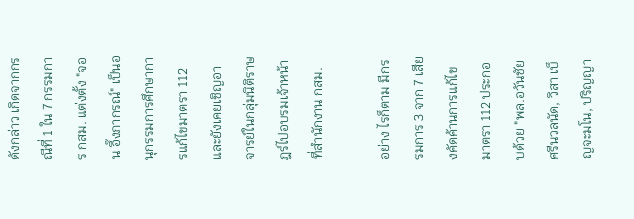ดังกล่าว เกิดจากกรณีที่ 1 ใน 7 กรรมการ กสม. แต่งตั้ง "จอน อึ๊งภากรณ์" เป็นอนุกรรมการศึกษาการแก้ไขมาตรา 112 และยังเคยเชิญอาจารย์ในกลุ่มนิติราษฎร์ไปอบรมเจ้าหน้าที่สำนักงาน กสม.

อย่าง ไรก็ตาม มีกรรมการ 3 จาก 7 เสียงคัดค้านการแก้ไขมาตรา 112 ประกอบด้วย "พล.อวันชัย ศรีนวลนัด, วิสา เบ็ญจะมโน, ปริญญา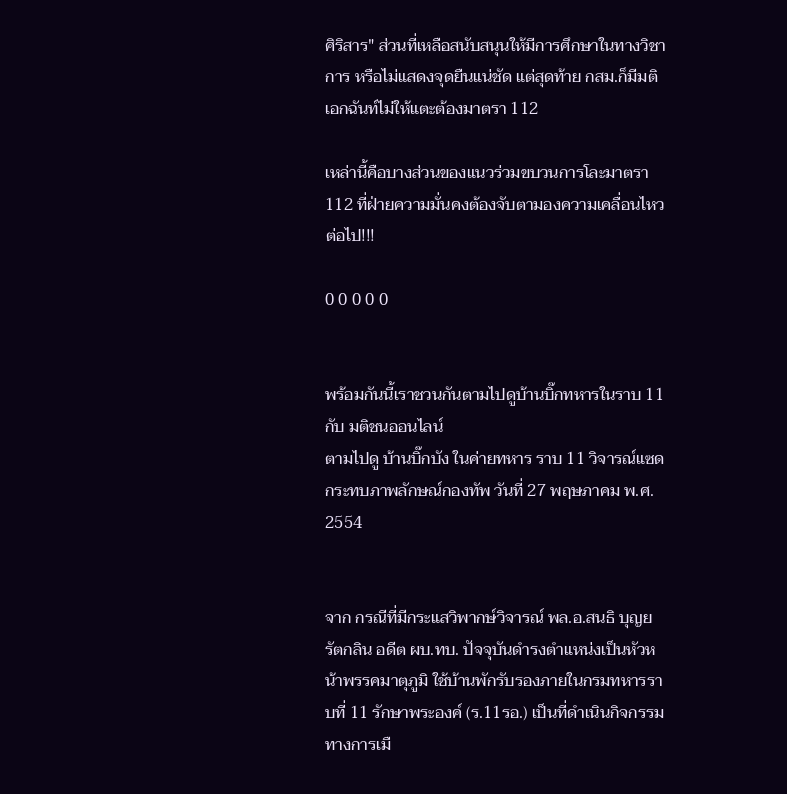ศิริสาร" ส่วนที่เหลือสนับสนุนให้มีการศึกษาในทางวิชาการ หรือไม่แสดงจุดยืนแน่ชัด แต่สุดท้าย กสม.ก็มีมติเอกฉันท์ไม่ให้แตะต้องมาตรา 112

เหล่านี้คือบางส่วนของแนวร่วมขบวนการโละมาตรา 112 ที่ฝ่ายความมั่นคงต้องจับตามองความเคลื่อนไหวต่อไป!!!

0 0 0 0 0


พร้อมกันนี้เราชวนกันตามไปดูบ้านบิ๊กทหารในราบ 11 กับ มติชนออนไลน์
ตามไปดู บ้านบิ๊กบัง ในค่ายทหาร ราบ 11 วิจารณ์แซดกระทบภาพลักษณ์กองทัพ วันที่ 27 พฤษภาคม พ.ศ. 2554


จาก กรณีที่มีกระแสวิพากษ์วิจารณ์ พล.อ.สนธิ บุญยรัตกลิน อดีต ผบ.ทบ. ปัจจุบันดำรงตำแหน่งเป็นหัวหน้าพรรคมาตุภูมิ ใช้บ้านพักรับรองภายในกรมทหารราบที่ 11 รักษาพระองค์ (ร.11รอ.) เป็นที่ดำเนินกิจกรรมทางการเมื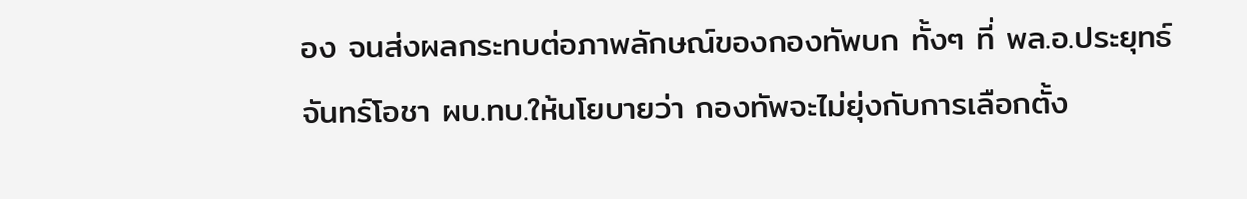อง จนส่งผลกระทบต่อภาพลักษณ์ของกองทัพบก ทั้งๆ ที่ พล.อ.ประยุทธ์ จันทร์โอชา ผบ.ทบ.ให้นโยบายว่า กองทัพจะไม่ยุ่งกับการเลือกตั้ง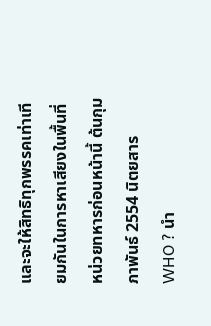และจะให้สิทธิทุกพรรคเท่าเทียมกันในการหาเสียงในพื้นที่หน่วยทหารก่อนหน้านี้ ต้นกุมภาพันธ์ 2554 นิตยสาร WHO ? นำ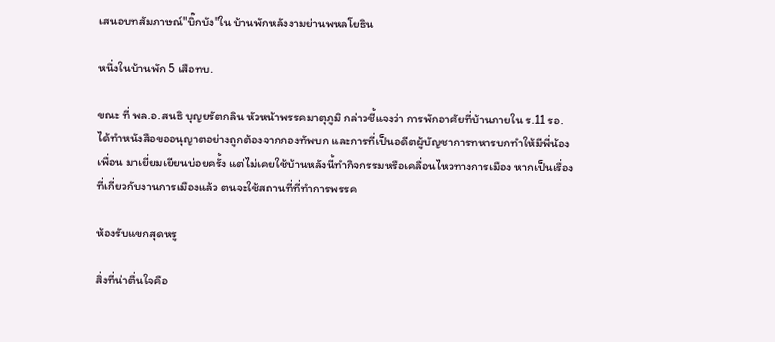เสนอบทสัมภาษณ์"บิ๊กบัง"ใน บ้านพักหลังงามย่านพหลโยธิน

หนึ่งในบ้านพัก 5 เสือทบ.

ขณะ ที่ พล.อ.สนธิ บุญยรัตกลิน หัวหน้าพรรคมาตุภูมิ กล่าวชี้แจงว่า การพักอาศัยที่บ้านภายใน ร.11 รอ. ได้ทำหนังสือขออนุญาตอย่างถูกต้องจากกองทัพบก และการที่เป็นอดีตผู้บัญชาการทหารบกทำให้มีพี่น้อง เพื่อน มาเยี่ยมเยียนบ่อยครั้ง แต่ไม่เคยใช้บ้านหลังนี้ทำกิจกรรมหรือเคลื่อนไหวทางการเมือง หากเป็นเรื่องที่เกี่ยวกับงานการเมืองแล้ว ตนจะใช้สถานที่ที่ทำการพรรค

ห้องรับแขกสุดหรู

สิ่งที่น่าตื่นใจคือ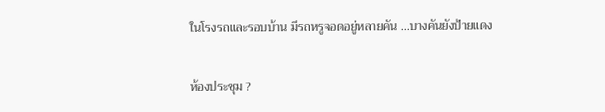ในโรงรถและรอบบ้าน มีรถหรูจอดอยู่หลายคัน ...บางคันยังป้ายแดง

ห้องประชุม ?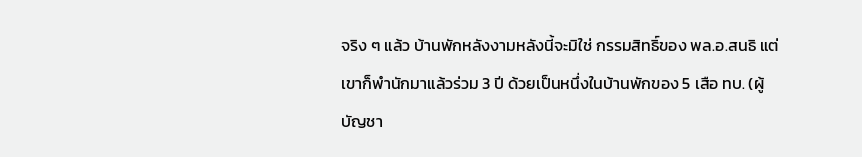จริง ๆ แล้ว บ้านพักหลังงามหลังนี้จะมิใช่ กรรมสิทธิ์ของ พล.อ.สนธิ แต่เขาก็พำนักมาแล้วร่วม 3 ปี ด้วยเป็นหนึ่งในบ้านพักของ 5 เสือ ทบ. (ผู้บัญชา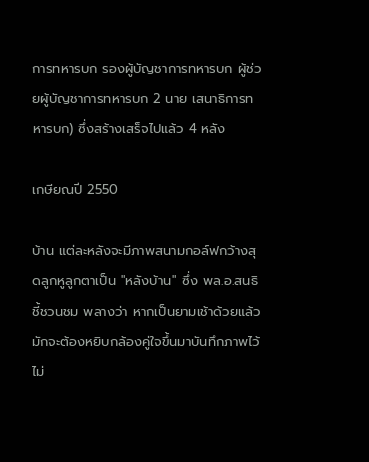การทหารบก รองผู้บัญชาการทหารบก ผู้ช่วยผู้บัญชาการทหารบก 2 นาย เสนาธิการทหารบก) ซึ่งสร้างเสร็จไปแล้ว 4 หลัง

เกษียณปี 2550

บ้าน แต่ละหลังจะมีภาพสนามกอล์ฟกว้างสุดลูกหูลูกตาเป็น "หลังบ้าน" ซึ่ง พล.อ.สนธิชี้ชวนชม พลางว่า หากเป็นยามเช้าด้วยแล้วมักจะต้องหยิบกล้องคู่ใจขึ้นมาบันทึกภาพไว้ไม่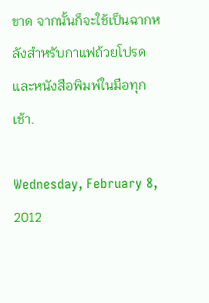ขาด จากนั้นก็จะใช้เป็นฉากหลังสำหรับกาแฟถ้วยโปรดและหนังสือพิมพ์ในมือทุกเช้า.

Wednesday, February 8, 2012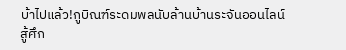บ้าไปแล้ว!กูบิณฑ์ระดมพลนับล้านบ้านระจันออนไลน์สู้ศึก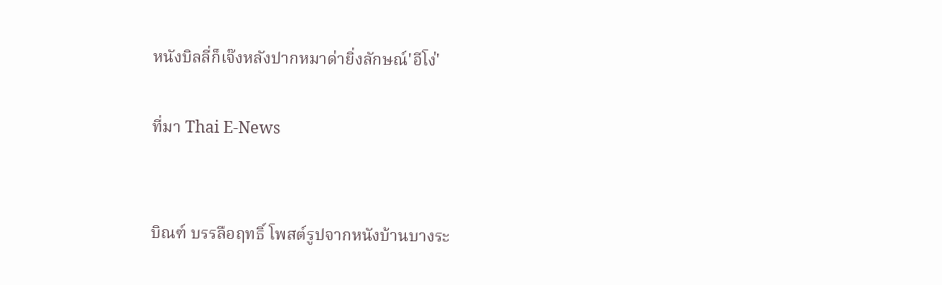หนังบิลลี่ก็เจ๊งหลังปากหมาด่ายิ่งลักษณ์'อีโง่'

ที่มา Thai E-News


บิณฑ์ บรรลือฤทธิ์ โพสต์รูปจากหนังบ้านบางระ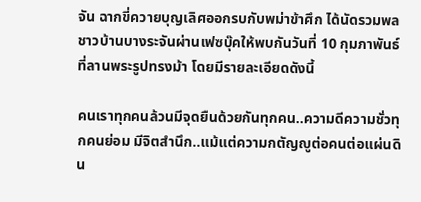จัน ฉากขี่ควายบุญเลิศออกรบกับพม่าข้าศึก ได้นัดรวมพลชาวบ้านบางระจันผ่านเฟซบุ๊คให้พบกันวันที่ 10 กุมภาพันธ์ที่ลานพระรูปทรงม้า โดยมีรายละเอียดดังนี้

คนเราทุกคนล้วนมีจุดยืนด้วยกันทุกคน..ความดีความชั่วทุกคนย่อม มีจิตสำนึก..แม้แต่ความกตัญญูต่อคนต่อแผ่นดิน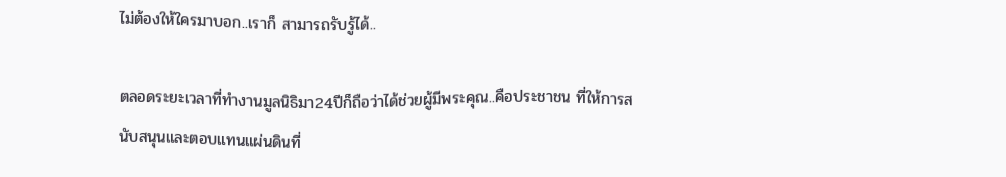ไม่ต้องให้ใครมาบอก..เราก็ สามารถรับรู้ได้..

ตลอดระยะเวลาที่ทำงานมูลนิธิมา24ปีก็ถือว่าได้ช่วยผู้มีพระคุณ..คือประชาชน ที่ให้การสนับสนุนและตอบแทนแผ่นดินที่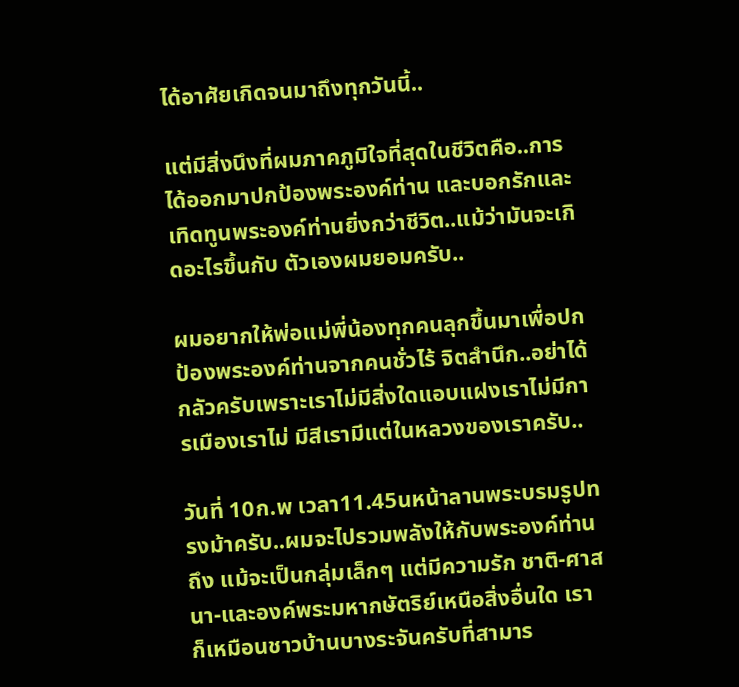ได้อาศัยเกิดจนมาถึงทุกวันนี้..

แต่มีสิ่งนึงที่ผมภาคภูมิใจที่สุดในชีวิตคือ..การได้ออกมาปกป้องพระองค์ท่าน และบอกรักและเทิดทูนพระองค์ท่านยิ่งกว่าชีวิต..แม้ว่ามันจะเกิดอะไรขึ้นกับ ตัวเองผมยอมครับ..

ผมอยากให้พ่อแม่พี่น้องทุกคนลุกขึ้นมาเพื่อปกป้องพระองค์ท่านจากคนชั่วไร้ จิตสำนึก..อย่าได้กลัวครับเพราะเราไม่มีสิ่งใดแอบแฝงเราไม่มีการเมืองเราไม่ มีสีเรามีแต่ในหลวงของเราครับ..

วันที่ 10ก.พ เวลา11.45นหน้าลานพระบรมรูปทรงม้าครับ..ผมจะไปรวมพลังให้กับพระองค์ท่านถึง แม้จะเป็นกลุ่มเล็กๆ แต่มีความรัก ชาติ-ศาสนา-และองค์พระมหากษัตริย์เหนือสิ่งอื่นใด เราก็เหมือนชาวบ้านบางระจันครับที่สามาร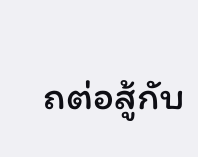ถต่อสู้กับ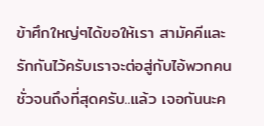ข้าศึกใหญ่ๆได้ขอให้เรา สามัคคีและรักกันไว้ครับเราจะต่อสู่กับไอ้พวกคนชั่วจนถึงที่สุดครับ..แล้ว เจอกันนะค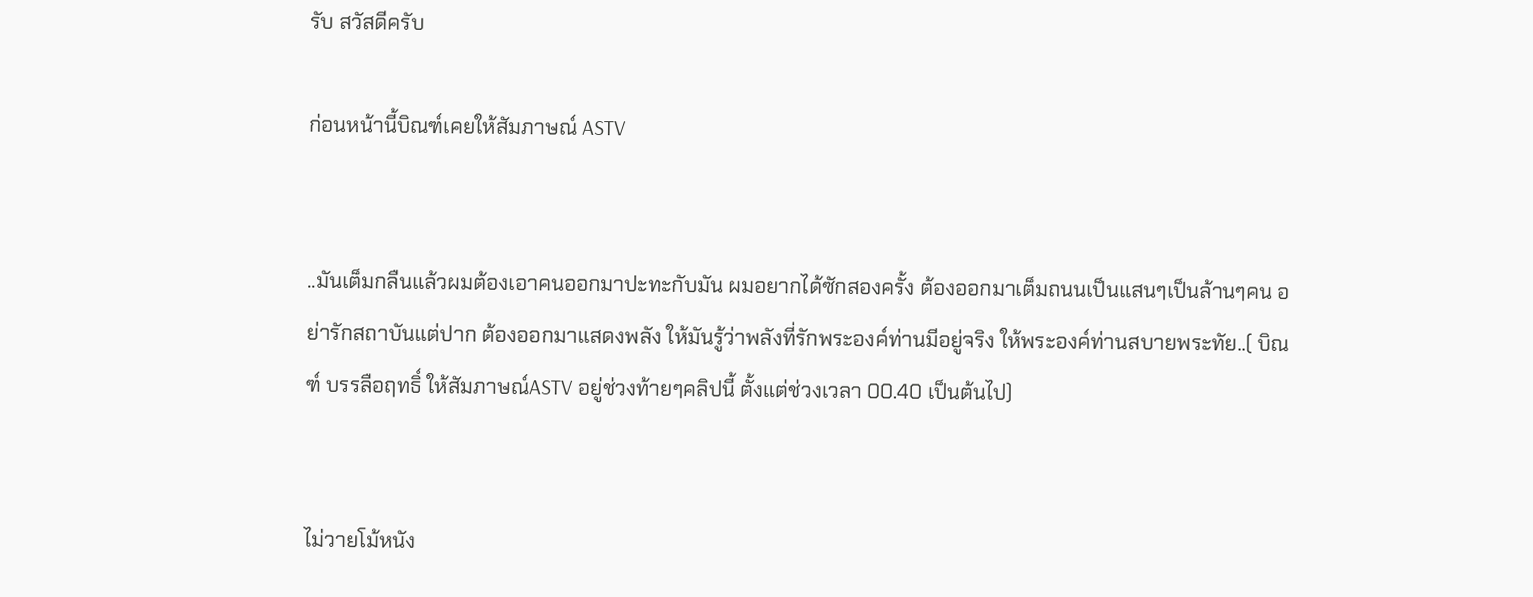รับ สวัสดีครับ

ก่อนหน้านี้บิณฑ์เคยให้สัมภาษณ์ ASTV


..มันเต็มกลืนแล้วผมต้องเอาคนออกมาปะทะกับมัน ผมอยากได้ซักสองครั้ง ต้องออกมาเต็มถนนเป็นแสนๆเป็นล้านๆคน อย่ารักสถาบันแต่ปาก ต้องออกมาแสดงพลัง ให้มันรู้ว่าพลังที่รักพระองค์ท่านมีอยู่จริง ให้พระองค์ท่านสบายพระทัย..( บิณฑ์ บรรลือฤทธิ์ ให้สัมภาษณ์ASTV อยู่ช่วงท้ายๆคลิปนี้ ตั้งแต่ช่วงเวลา 00.40 เป็นต้นไป)


ไม่วายโม้หนัง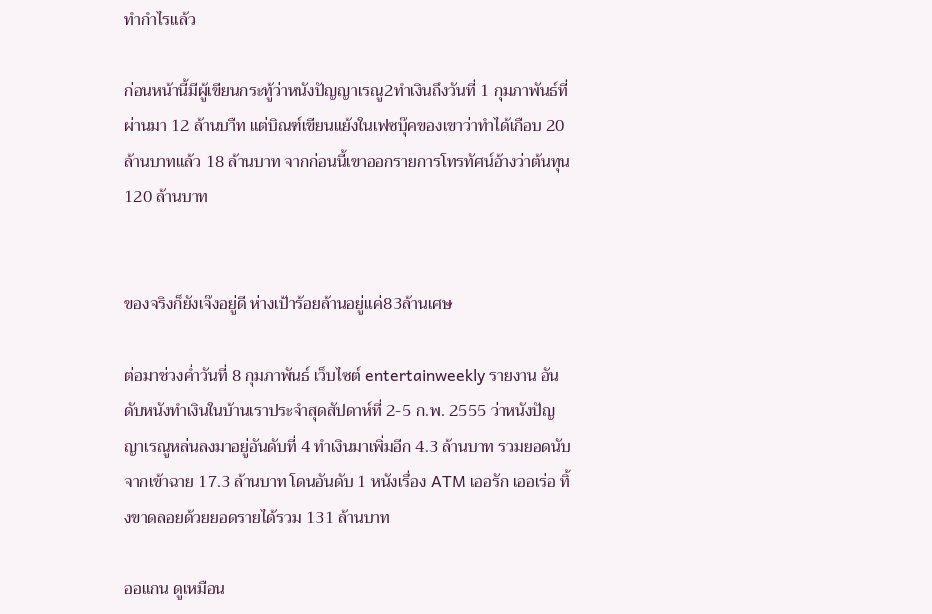ทำกำไรแล้ว

ก่อนหน้านี้มีผู้เขียนกระทู้ว่าหนังปัญญาเรณู2ทำเงินถึงวันที่ 1 กุมภาพันธ์ที่ผ่านมา 12 ล้านบาืท แต่บิณฑ์เขียนแย้งในเฟซบุ๊คของเขาว่าทำได้เกือบ 20 ล้านบาทแล้ว 18 ล้านบาท จากก่อนนี้เขาออกรายการโทรทัศน์อ้างว่าต้นทุน 120 ล้านบาท


ของจริงก็ยังเจ๊งอยู่ดี ห่างเป้าร้อยล้านอยู่แค่83ล้านเศษ

ต่อมาช่วงค่ำวันที่ 8 กุมภาพันธ์ เว็บไซต์ entertainweekly รายงาน อันดับหนังทำเงินในบ้านเราประจำสุดสัปดาห์ที่ 2-5 ก.พ. 2555 ว่าหนังปัญญาเรณูหล่นลงมาอยู่อันดับที่ 4 ทำเงินมาเพิ่มอีก 4.3 ล้านบาท รวมยอดนับจากเข้าฉาย 17.3 ล้านบาท โดนอันดับ 1 หนังเรื่อง ATM เออรัก เออเร่อ ทิ้งขาดลอยด้วยยอดรายได้รวม 131 ล้านบาท

ออแกน ดูเหมือน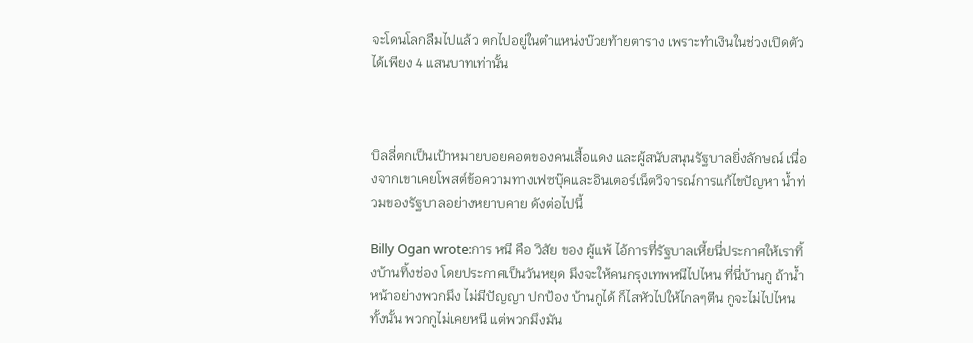จะโดนโลกลืมไปแล้ว ตกไปอยู่ในตำแหน่งบ๊วยท้ายตาราง เพราะทำเงินในช่วงเปิดตัวได้เพียง 4 แสนบาทเท่านั้น



บิลลี่ตกเป็นเป้าหมายบอยคอตของคนเสื้อแดง และผู้สนับสนุนรัฐบาลยิ่งลักษณ์ เนื่องจากเขาเคยโพสต์ข้อความทางเฟซบุ๊คและอินเตอร์เน็ตวิจารณ์การแก้ไขปัญหา น้ำท่วมของรัฐบาลอย่างหยาบคาย ดังต่อไปนี้

Billy Ogan wrote:การ หนี คือ วิสัย ของ ผู้แพ้ ไอ้การที่รัฐบาลเหี้ยนี่ประกาศให้เราทิ้งบ้านทิ้งช่อง โดยประกาศเป็นวันหยุด มึงจะให้คนกรุงเทพหนีไปไหน ที่นี่บ้านกู ถ้าน้ำหน้าอย่างพวกมึง ไม่มีปัญญา ปกป้อง บ้านกูได้ ก็ไสหัวไปให้ไกลๆตีน กูจะไม่ไปไหนทั้งนั้น พวกกูไม่เคยหนี แต่พวกมึงมัน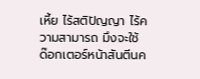เหี้ย ไร้สติปัญญา ไร้ความสามารถ มึงจะใช้ ด๊อกเตอร์หน้าสันตีนค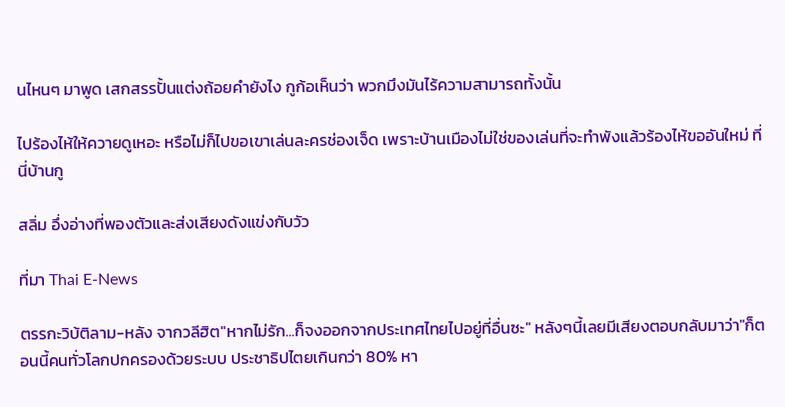นไหนๆ มาพูด เสกสรรปั้นแต่งถ้อยคำยังไง กูก้อเห็นว่า พวกมึงมันไร้ความสามารถทั้งนั้น

ไปร้องไห้ให้ควายดูเหอะ หรือไม่ก็ไปขอเขาเล่นละครช่องเจ็ด เพราะบ้านเมืองไม่ใช่ของเล่นที่จะทำพังแล้วร้องไห้ขออันใหม่ ที่นี่บ้านกู

สลิ่ม อึ่งอ่างที่พองตัวและส่งเสียงดังแข่งกับวัว

ที่มา Thai E-News

ตรรกะวิบ้ติลาม-หลัง จากวลีฮิต"หากไม่รัก...ก็จงออกจากประเทศไทยไปอยู่ที่อื่นซะ" หลังๆนี้เลยมีเสียงตอบกลับมาว่า"ก็ตอนนี้คนทั่วโลกปกครองด้วยระบบ ประชาธิปไตยเกินกว่า 80% หา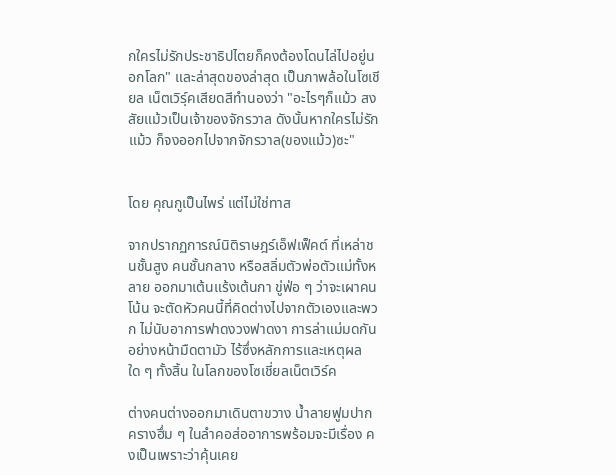กใครไม่รักประชาธิปไตยก็คงต้องโดนไล่ไปอยู่นอกโลก" และล่าสุดของล่าสุด เป็นภาพล้อในโซเชียล เน็ตเวิร์ฺคเสียดสีทำนองว่า "อะไรๆก็แม้ว สงสัยแม้วเป็นเจ้าของจักรวาล ดังนั้นหากใครไม่รักแม้ว ก็จงออกไปจากจักรวาล(ของแม้ว)ซะ"


โดย คุณกูเป็นไพร่ แต่ไม่ใช่ทาส

จากปรากฏการณ์นิติราษฎร์เอ็ฟเฟ็คต์ ที่เหล่าชนชั้นสูง คนชั้นกลาง หรือสลิ่มตัวพ่อตัวแม่ทั้งหลาย ออกมาเต้นแร้งเต้นกา ขู่ฟ่อ ๆ ว่าจะเผาคนโน้น จะตัดหัวคนนี้ที่คิดต่างไปจากตัวเองและพวก ไม่นับอาการฟาดงวงฟาดงา การล่าแม่มดกันอย่างหน้ามืดตามัว ไร้ซึ่งหลักการและเหตุผลใด ๆ ทั้งสิ้น ในโลกของโซเชี่ยลเน็ตเวิร์ค

ต่างคนต่างออกมาเดินตาขวาง น้ำลายฟูมปาก ครางฮึ่ม ๆ ในลำคอส่ออาการพร้อมจะมีเรื่อง คงเป็นเพราะว่าคุ้นเคย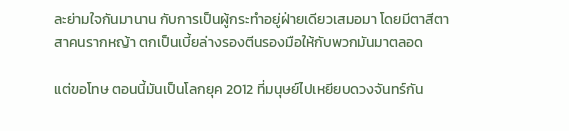ละย่ามใจกันมานาน กับการเป็นผู้กระทำอยู่ฝ่ายเดียวเสมอมา โดยมีตาสีตาสาคนรากหญ้า ตกเป็นเบี้ยล่างรองตีนรองมือให้กับพวกมันมาตลอด

แต่ขอโทษ ตอนนี้มันเป็นโลกยุค 2012 ที่มนุษย์ไปเหยียบดวงจันทร์กัน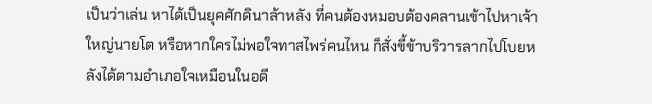เป็นว่าเล่น หาได้เป็นยุคศักดินาล้าหลัง ที่คนต้องหมอบต้องคลานเข้าไปหาเจ้าใหญ่นายโต หรือหากใครไม่พอใจทาสไพร่คนไหน ก็สั่งขี้ข้าบริวารลากไปโบยหลังได้ตามอำเภอใจเหมือนในอดี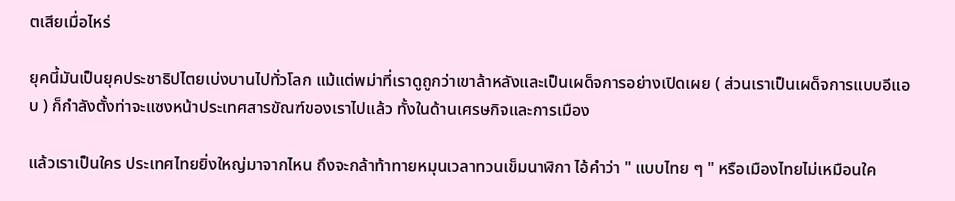ตเสียเมื่อไหร่

ยุคนี้มันเป็นยุคประชาธิปไตยเบ่งบานไปทั่วโลก แม้แต่พม่าที่เราดูถูกว่าเขาล้าหลังและเป็นเผด็จการอย่างเปิดเผย ( ส่วนเราเป็นเผด็จการแบบอีแอบ ) ก็กำลังตั้งท่าจะแซงหน้าประเทศสารขัณฑ์ของเราไปแล้ว ทั้งในด้านเศรษกิจและการเมือง

แล้วเราเป็นใคร ประเทศไทยยิ่งใหญ่มาจากไหน ถึงจะกล้าท้าทายหมุนเวลาทวนเข็มนาฬิกา ไอ้คำว่า " แบบไทย ๆ " หรือเมืองไทยไม่เหมือนใค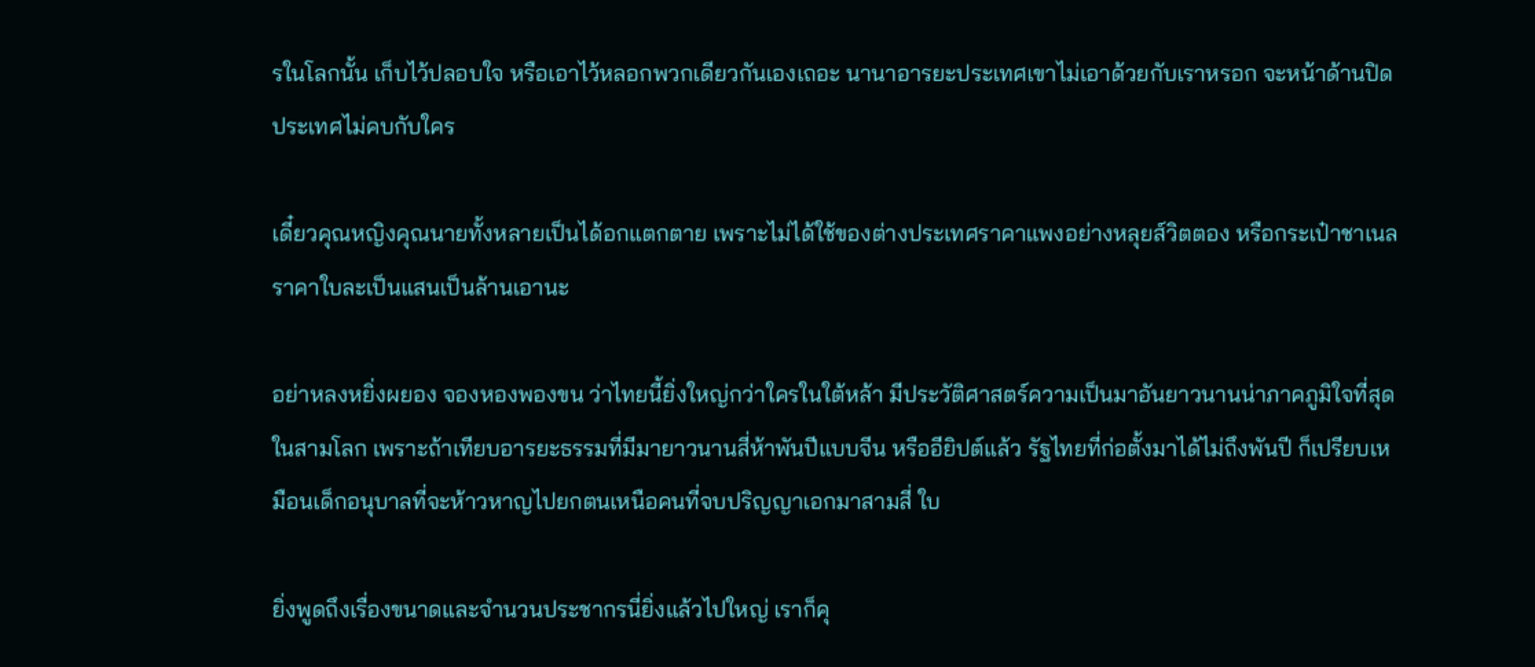รในโลกนั้น เก็บไว้ปลอบใจ หรือเอาไว้หลอกพวกเดียวกันเองเถอะ นานาอารยะประเทศเขาไม่เอาด้วยกับเราหรอก จะหน้าด้านปิดประเทศไม่คบกับใคร

เดี๋ยวคุณหญิงคุณนายทั้งหลายเป็นได้อกแตกตาย เพราะไม่ได้ใช้ของต่างประเทศราคาแพงอย่างหลุยส์วิตตอง หรือกระเป๋าชาเนลราคาใบละเป็นแสนเป็นล้านเอานะ

อย่าหลงหยิ่งผยอง จองหองพองขน ว่าไทยนี้ยิ่งใหญ่กว่าใครในใต้หล้า มีประวัติศาสตร์ความเป็นมาอันยาวนานน่าภาคภูมิใจที่สุดในสามโลก เพราะถ้าเทียบอารยะธรรมที่มีมายาวนานสี่ห้าพันปีแบบจีน หรืออียิปต์แล้ว รัฐไทยที่ก่อตั้งมาได้ไม่ถึงพันปี ก็เปรียบเหมือนเด็กอนุบาลที่จะห้าวหาญไปยกตนเหนือคนที่จบปริญญาเอกมาสามสี่ ใบ

ยิ่งพูดถึงเรื่องขนาดและจำนวนประชากรนี่ยิ่งแล้วไปใหญ่ เราก็คุ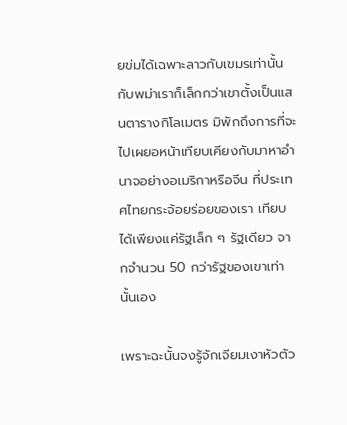ยข่มได้เฉพาะลาวกับเขมรเท่านั้น กับพม่าเราก็เล็กกว่าเขาตั้งเป็นแสนตารางกิโลเมตร มิพักถึงการที่จะไปเผยอหน้าเทียบเคียงกับมาหาอำนาจอย่างอเมริกาหรือจีน ที่ประเทศไทยกระจ้อยร่อยของเรา เทียบได้เพียงแค่รัฐเล็ก ๆ รัฐเดียว จากจำนวน 50 กว่ารัฐของเขาเท่านั้นเอง

เพราะฉะนั้นจงรู้จักเจียมเงาหัวตัว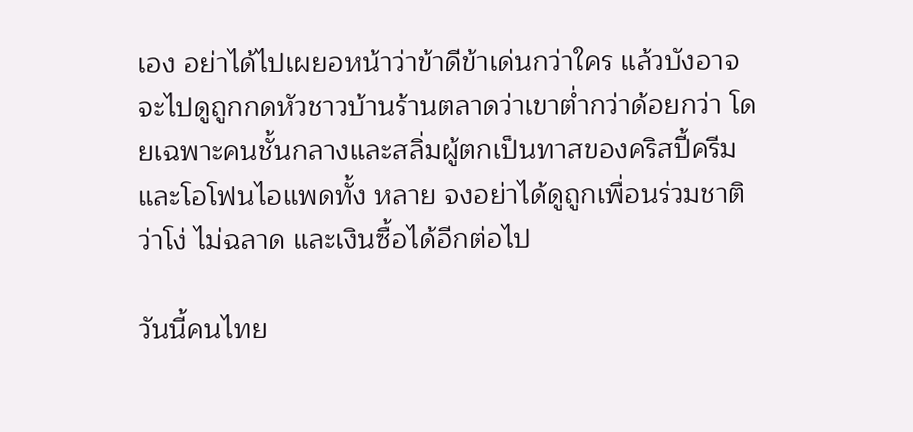เอง อย่าได้ไปเผยอหน้าว่าข้าดีข้าเด่นกว่าใคร แล้วบังอาจจะไปดูถูกกดหัวชาวบ้านร้านตลาดว่าเขาต่ำกว่าด้อยกว่า โดยเฉพาะคนชั้นกลางและสลิ่มผู้ตกเป็นทาสของคริสปี้ครีมและโอโฟนไอแพดทั้ง หลาย จงอย่าได้ดูถูกเพื่อนร่วมชาติว่าโง่ ไม่ฉลาด และเงินซื้อได้อีกต่อไป

วันนี้คนไทย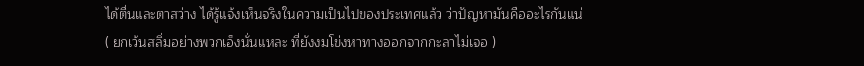ได้ตื่นและตาสว่าง ได้รู้แจ้งเห็นจริงในความเป็นไปของประเทศแล้ว ว่าปัญหามันคืออะไรกันแน่ ( ยกเว้นสลิ่มอย่างพวกเอ็งนั่นแหละ ที่ยังงมโข่งหาทางออกจากกะลาไม่เจอ )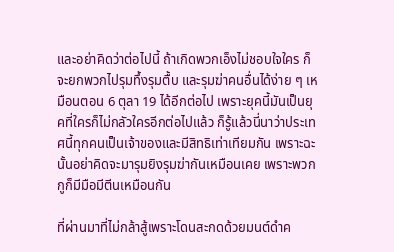และอย่าคิดว่าต่อไปนี้ ถ้าเกิดพวกเอ็งไม่ชอบใจใคร ก็จะยกพวกไปรุมทึ้งรุมตื้บ และรุมฆ่าคนอื่นได้ง่าย ๆ เหมือนตอน 6 ตุลา 19 ได้อีกต่อไป เพราะยุคนี้มันเป็นยุคที่ใครก็ไม่กลัวใครอีกต่อไปแล้ว ก็รู้แล้วนี่นาว่าประเทศนี้ทุกคนเป็นเจ้าของและมีสิทธิเท่าเทียมกัน เพราะฉะนั้นอย่าคิดจะมารุมยิงรุมฆ่ากันเหมือนเคย เพราะพวกกูก็มีมือมีตีนเหมือนกัน

ที่ผ่านมาที่ไม่กล้าสู้เพราะโดนสะกดด้วยมนต์ดำค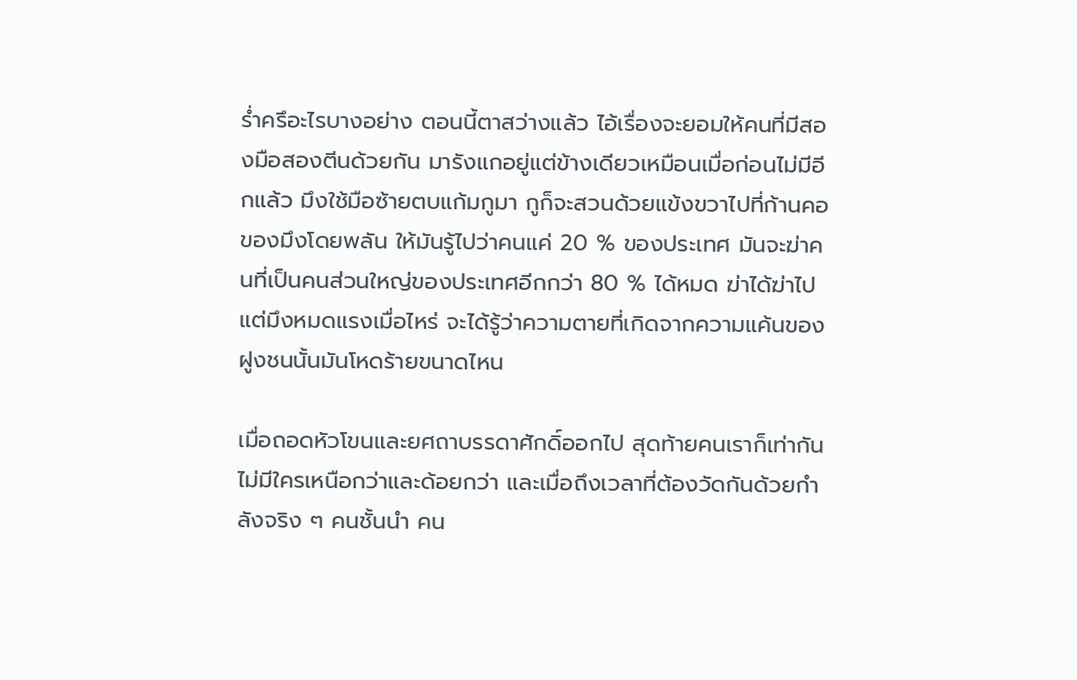ร่ำครึอะไรบางอย่าง ตอนนี้ตาสว่างแล้ว ไอ้เรื่องจะยอมให้คนที่มีสองมือสองตีนด้วยกัน มารังแกอยู่แต่ข้างเดียวเหมือนเมื่อก่อนไม่มีอีกแล้ว มึงใช้มือซ้ายตบแก้มกูมา กูก็จะสวนด้วยแข้งขวาไปที่ก้านคอของมึงโดยพลัน ให้มันรู้ไปว่าคนแค่ 20 % ของประเทศ มันจะฆ่าคนที่เป็นคนส่วนใหญ่ของประเทศอีกกว่า 80 % ได้หมด ฆ่าได้ฆ่าไป แต่มึงหมดแรงเมื่อไหร่ จะได้รู้ว่าความตายที่เกิดจากความแค้นของฝูงชนนั้นมันโหดร้ายขนาดไหน

เมื่อถอดหัวโขนและยศถาบรรดาศักดิ์ออกไป สุดท้ายคนเราก็เท่ากัน ไม่มีใครเหนือกว่าและด้อยกว่า และเมื่อถึงเวลาที่ต้องวัดกันด้วยกำลังจริง ๆ คนชั้นนำ คน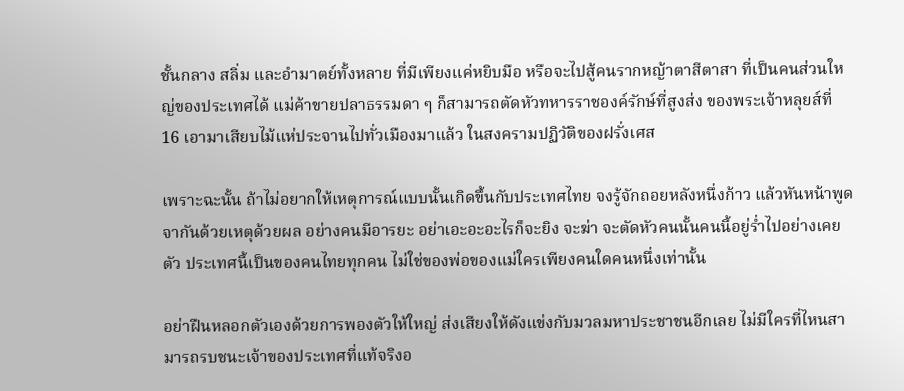ชั้นกลาง สลิ่ม และอำมาตย์ทั้งหลาย ที่มีเพียงแค่หยิบมือ หรือจะไปสู้คนรากหญ้าตาสีตาสา ที่เป็นคนส่วนใหญ่ของประเทศได้ แม่ค้าขายปลาธรรมดา ๆ ก็สามารถตัดหัวทหารราชองค์รักษ์ที่สูงส่ง ของพระเจ้าหลุยส์ที่ 16 เอามาเสียบไม้แห่ประจานไปทั่วเมืองมาแล้ว ในสงครามปฏิวัติของฝรั่งเศส

เพราะฉะนั้น ถ้าไม่อยากให้เหตุการณ์แบบนั้นเกิดขึ้นกับประเทศไทย จงรู้จักถอยหลังหนึ่งก้าว แล้วหันหน้าพูดจากันด้วยเหตุด้วยผล อย่างคนมีอารยะ อย่าเอะอะอะไรก็จะยิง จะฆ่า จะตัดหัวคนนั้นคนนี้อยู่ร่ำไปอย่างเคยตัว ประเทศนี้เป็นของคนไทยทุกคน ไม่ใช่ของพ่อของแม่ใครเพียงคนใดคนหนึ่งเท่านั้น

อย่าฝืนหลอกตัวเองด้วยการพองตัวให้ใหญ่ ส่งเสียงให้ดังแข่งกับมวลมหาประชาชนอีกเลย ไม่มีใครที่ไหนสามารถรบชนะเจ้าของประเทศที่แท้จริงอ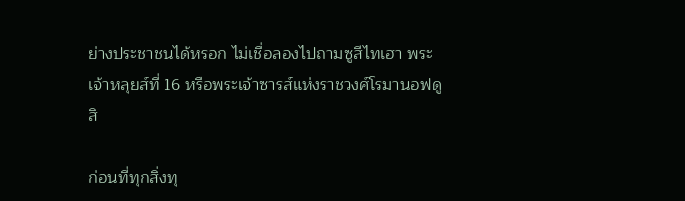ย่างประชาชนได้หรอก ไม่เชื่อลองไปถามซูสีไทเฮา พระเจ้าหลุยส์ที่ 16 หรือพระเจ้าซารส์แห่งราชวงศ์โรมานอฟดูสิ

ก่อนที่ทุกสิ่งทุ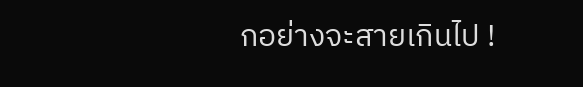กอย่างจะสายเกินไป !